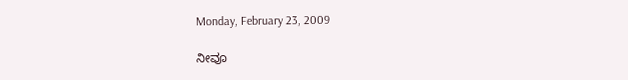Monday, February 23, 2009

ನೀವೂ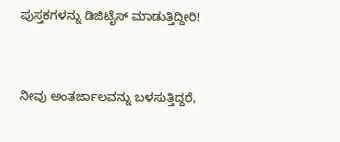ಪುಸ್ತಕಗಳನ್ನು ಡಿಜಿಟೈಸ್ ಮಾಡುತ್ತಿದ್ದೀರಿ!



ನೀವು ಅಂತರ್ಜಾಲವನ್ನು ಬಳಸುತ್ತಿದ್ದರೆ,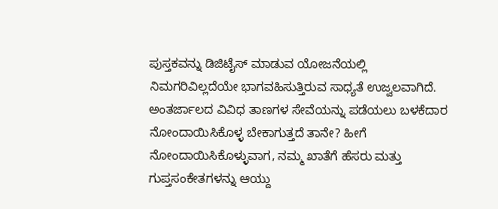ಪುಸ್ತಕವನ್ನು ಡಿಜಿಟೈಸ್ ಮಾಡುವ ಯೋಜನೆಯಲ್ಲಿ ನಿಮಗರಿವಿಲ್ಲದೆಯೇ ಭಾಗವಹಿಸುತ್ತಿರುವ ಸಾಧ್ಯತೆ ಉಜ್ವಲವಾಗಿದೆ. ಅಂತರ್ಜಾಲದ ವಿವಿಧ ತಾಣಗಳ ಸೇವೆಯನ್ನು ಪಡೆಯಲು ಬಳಕೆದಾರ ನೋಂದಾಯಿಸಿಕೊಳ್ಳ ಬೇಕಾಗುತ್ತದೆ ತಾನೇ? ಹೀಗೆ ನೋಂದಾಯಿಸಿಕೊಳ್ಳುವಾಗ, ನಮ್ಮ ಖಾತೆಗೆ ಹೆಸರು ಮತ್ತು ಗುಪ್ತಸಂಕೇತಗಳನ್ನು ಆಯ್ದು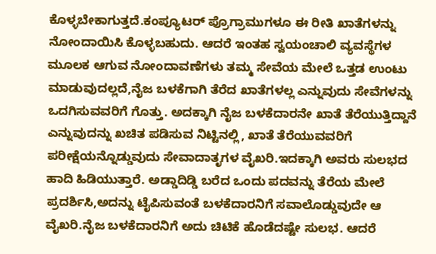ಕೊಳ್ಳಬೇಕಾಗುತ್ತದೆ.ಕಂಪ್ಯೂಟರ್ ಪ್ರೊಗ್ರಾಮುಗಳೂ ಈ ರೀತಿ ಖಾತೆಗಳನ್ನು ನೋಂದಾಯಿಸಿ ಕೊಳ್ಳಬಹುದು. ಆದರೆ ಇಂತಹ ಸ್ವಯಂಚಾಲಿ ವ್ಯವಸ್ಥೆಗಳ ಮೂಲಕ ಆಗುವ ನೋಂದಾವಣೆಗಳು ತಮ್ಮ ಸೇವೆಯ ಮೇಲೆ ಒತ್ತಡ ಉಂಟು ಮಾಡುವುದಲ್ಲದೆ,ನೈಜ ಬಳಕೆಗಾಗಿ ತೆರೆದ ಖಾತೆಗಳಲ್ಲ ಎನ್ನುವುದು ಸೇವೆಗಳನ್ನು ಒದಗಿಸುವವರಿಗೆ ಗೊತ್ತು. ಅದಕ್ಕಾಗಿ ನೈಜ ಬಳಕೆದಾರನೇ ಖಾತೆ ತೆರೆಯುತ್ತಿದ್ದಾನೆ ಎನ್ನುವುದನ್ನು ಖಚಿತ ಪಡಿಸುವ ನಿಟ್ಟಿನಲ್ಲಿ, ಖಾತೆ ತೆರೆಯುವವರಿಗೆ ಪರೀಕ್ಷೆಯನ್ನೊಡ್ಡುವುದು ಸೇವಾದಾತೃಗಳ ವೈಖರಿ.ಇದಕ್ಕಾಗಿ ಅವರು ಸುಲಭದ ಹಾದಿ ಹಿಡಿಯುತ್ತಾರೆ. ಅಡ್ಡಾದಿಡ್ಡಿ ಬರೆದ ಒಂದು ಪದವನ್ನು ತೆರೆಯ ಮೇಲೆ ಪ್ರದರ್ಶಿಸಿ,ಅದನ್ನು ಟೈಪಿಸುವಂತೆ ಬಳಕೆದಾರನಿಗೆ ಸವಾಲೊಡ್ಡುವುದೇ ಆ ವೈಖರಿ.ನೈಜ ಬಳಕೆದಾರನಿಗೆ ಅದು ಚಿಟಿಕೆ ಹೊಡೆದಷ್ಟೇ ಸುಲಭ. ಆದರೆ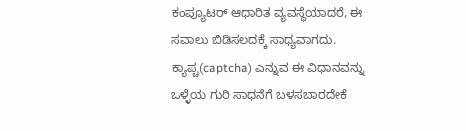ಕಂಪ್ಯೂಟರ್ ಆಧಾರಿತ ವ್ಯವಸ್ಥೆಯಾದರೆ, ಈ ಸವಾಲು ಬಿಡಿಸಲದಕ್ಕೆ ಸಾಧ್ಯವಾಗದು.
ಕ್ಯಾಪ್ಚ(captcha) ಎನ್ನುವ ಈ ವಿಧಾನವನ್ನು ಒಳ್ಳೆಯ ಗುರಿ ಸಾಧನೆಗೆ ಬಳಸಬಾರದೇಕೆ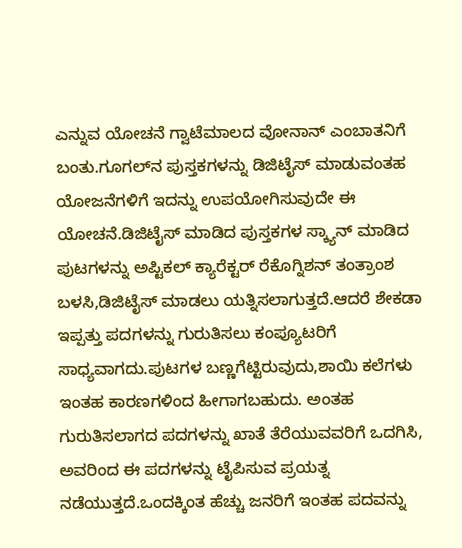ಎನ್ನುವ ಯೋಚನೆ ಗ್ವಾಟೆಮಾಲದ ವೋನಾನ್ ಎಂಬಾತನಿಗೆ ಬಂತು.ಗೂಗಲ್‌ನ ಪುಸ್ತಕಗಳನ್ನು ಡಿಜಿಟೈಸ್ ಮಾಡುವಂತಹ ಯೋಜನೆಗಳಿಗೆ ಇದನ್ನು ಉಪಯೋಗಿಸುವುದೇ ಈ ಯೋಚನೆ.ಡಿಜಿಟೈಸ್ ಮಾಡಿದ ಪುಸ್ತಕಗಳ ಸ್ಕ್ಯಾನ್ ಮಾಡಿದ ಪುಟಗಳನ್ನು ಅಪ್ಟಿಕಲ್ ಕ್ಯಾರೆಕ್ಟರ್ ರೆಕೊಗ್ನಿಶನ್ ತಂತ್ರಾಂಶ ಬಳಸಿ,ಡಿಜಿಟೈಸ್ ಮಾಡಲು ಯತ್ನಿಸಲಾಗುತ್ತದೆ.ಆದರೆ ಶೇಕಡಾ ಇಪ್ಪತ್ತು ಪದಗಳನ್ನು ಗುರುತಿಸಲು ಕಂಪ್ಯೂಟರಿಗೆ ಸಾಧ್ಯವಾಗದು.ಪುಟಗಳ ಬಣ್ಣಗೆಟ್ಟಿರುವುದು,ಶಾಯಿ ಕಲೆಗಳು ಇಂತಹ ಕಾರಣಗಳಿಂದ ಹೀಗಾಗಬಹುದು. ಅಂತಹ ಗುರುತಿಸಲಾಗದ ಪದಗಳನ್ನು ಖಾತೆ ತೆರೆಯುವವರಿಗೆ ಒದಗಿಸಿ, ಅವರಿಂದ ಈ ಪದಗಳನ್ನು ಟೈಪಿಸುವ ಪ್ರಯತ್ನ ನಡೆಯುತ್ತದೆ.ಒಂದಕ್ಕಿಂತ ಹೆಚ್ಚು ಜನರಿಗೆ ಇಂತಹ ಪದವನ್ನು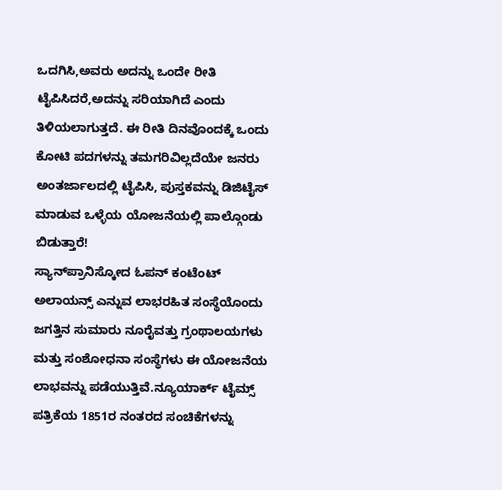ಒದಗಿಸಿ,ಅವರು ಅದನ್ನು ಒಂದೇ ರೀತಿ ಟೈಪಿಸಿದರೆ,ಅದನ್ನು ಸರಿಯಾಗಿದೆ ಎಂದು ತಿಳಿಯಲಾಗುತ್ತದೆ. ಈ ರೀತಿ ದಿನವೊಂದಕ್ಕೆ ಒಂದು ಕೋಟಿ ಪದಗಳನ್ನು ತಮಗರಿವಿಲ್ಲದೆಯೇ ಜನರು ಅಂತರ್ಜಾಲದಲ್ಲಿ ಟೈಪಿಸಿ, ಪುಸ್ತಕವನ್ನು ಡಿಜಿಟೈಸ್ ಮಾಡುವ ಒಳ್ಳೆಯ ಯೋಜನೆಯಲ್ಲಿ ಪಾಲ್ಗೊಂಡು ಬಿಡುತ್ತಾರೆ!
ಸ್ಯಾನ್‌ಪ್ರಾನಿಸ್ಕೋದ ಓಪನ್ ಕಂಟೆಂಟ್ ಅಲಾಯನ್ಸ್ ಎನ್ನುವ ಲಾಭರಹಿತ ಸಂಸ್ಥೆಯೊಂದು ಜಗತ್ತಿನ ಸುಮಾರು ನೂರೈವತ್ತು ಗ್ರಂಥಾಲಯಗಳು ಮತ್ತು ಸಂಶೋಧನಾ ಸಂಸ್ಥೆಗಳು ಈ ಯೋಜನೆಯ ಲಾಭವನ್ನು ಪಡೆಯುತ್ತಿವೆ.ನ್ಯೂಯಾರ್ಕ್ ಟೈಮ್ಸ್ ಪತ್ರಿಕೆಯ 1851ರ ನಂತರದ ಸಂಚಿಕೆಗಳನ್ನು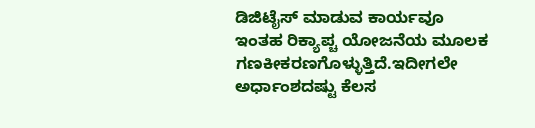ಡಿಜಿಟೈಸ್ ಮಾಡುವ ಕಾರ್ಯವೂ ಇಂತಹ ರಿಕ್ಯಾಪ್ಚ ಯೋಜನೆಯ ಮೂಲಕ ಗಣಕೀಕರಣಗೊಳ್ಳುತ್ತಿದೆ.ಇದೀಗಲೇ ಅರ್ಧಾಂಶದಷ್ಟು ಕೆಲಸ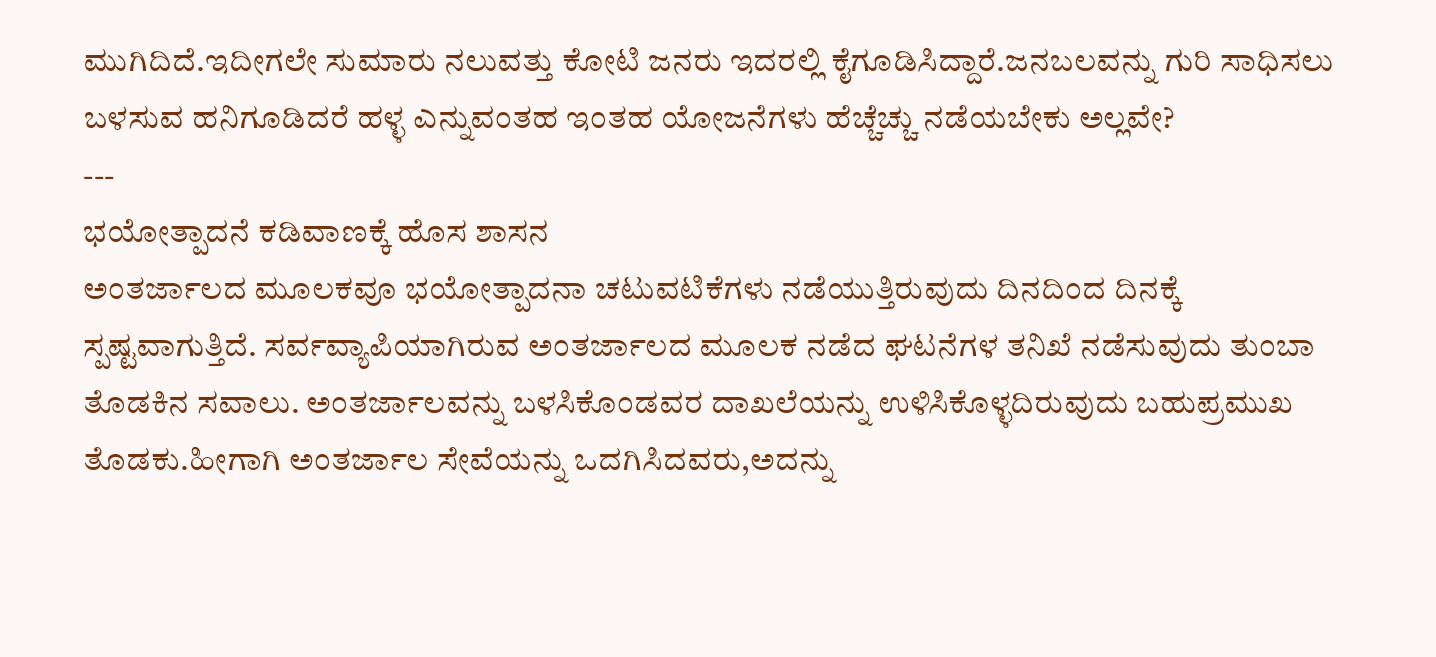ಮುಗಿದಿದೆ.ಇದೀಗಲೇ ಸುಮಾರು ನಲುವತ್ತು ಕೋಟಿ ಜನರು ಇದರಲ್ಲಿ ಕೈಗೂಡಿಸಿದ್ದಾರೆ.ಜನಬಲವನ್ನು ಗುರಿ ಸಾಧಿಸಲು ಬಳಸುವ ಹನಿಗೂಡಿದರೆ ಹಳ್ಳ ಎನ್ನುವಂತಹ ಇಂತಹ ಯೋಜನೆಗಳು ಹೆಚ್ಚೆಚ್ಚು ನಡೆಯಬೇಕು ಅಲ್ಲವೇ?
---
ಭಯೋತ್ಪಾದನೆ ಕಡಿವಾಣಕ್ಕೆ ಹೊಸ ಶಾಸನ
ಅಂತರ್ಜಾಲದ ಮೂಲಕವೂ ಭಯೋತ್ಪಾದನಾ ಚಟುವಟಿಕೆಗಳು ನಡೆಯುತ್ತಿರುವುದು ದಿನದಿಂದ ದಿನಕ್ಕೆ ಸ್ಪಷ್ಟವಾಗುತ್ತಿದೆ. ಸರ್ವವ್ಯಾಪಿಯಾಗಿರುವ ಅಂತರ್ಜಾಲದ ಮೂಲಕ ನಡೆದ ಘಟನೆಗಳ ತನಿಖೆ ನಡೆಸುವುದು ತುಂಬಾ ತೊಡಕಿನ ಸವಾಲು. ಅಂತರ್ಜಾಲವನ್ನು ಬಳಸಿಕೊಂಡವರ ದಾಖಲೆಯನ್ನು ಉಳಿಸಿಕೊಳ್ಳದಿರುವುದು ಬಹುಪ್ರಮುಖ ತೊಡಕು.ಹೀಗಾಗಿ ಅಂತರ್ಜಾಲ ಸೇವೆಯನ್ನು ಒದಗಿಸಿದವರು,ಅದನ್ನು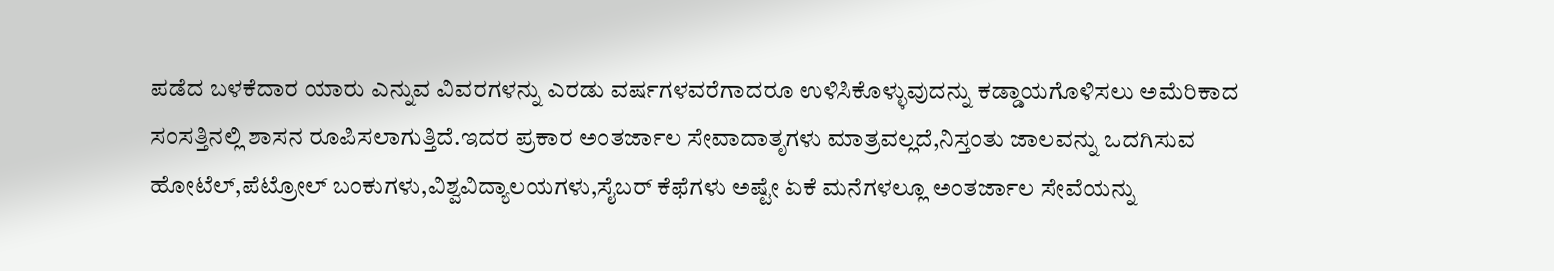ಪಡೆದ ಬಳಕೆದಾರ ಯಾರು ಎನ್ನುವ ವಿವರಗಳನ್ನು ಎರಡು ವರ್ಷಗಳವರೆಗಾದರೂ ಉಳಿಸಿಕೊಳ್ಳುವುದನ್ನು ಕಡ್ಡಾಯಗೊಳಿಸಲು ಅಮೆರಿಕಾದ ಸಂಸತ್ತಿನಲ್ಲಿ ಶಾಸನ ರೂಪಿಸಲಾಗುತ್ತಿದೆ.ಇದರ ಪ್ರಕಾರ ಅಂತರ್ಜಾಲ ಸೇವಾದಾತೃಗಳು ಮಾತ್ರವಲ್ಲದೆ,ನಿಸ್ತಂತು ಜಾಲವನ್ನು ಒದಗಿಸುವ ಹೋಟೆಲ್,ಪೆಟ್ರೋಲ್ ಬಂಕುಗಳು,ವಿಶ್ವವಿದ್ಯಾಲಯಗಳು,ಸೈಬರ್ ಕೆಫೆಗಳು ಅಷ್ಟೇ ಏಕೆ ಮನೆಗಳಲ್ಲೂ ಅಂತರ್ಜಾಲ ಸೇವೆಯನ್ನು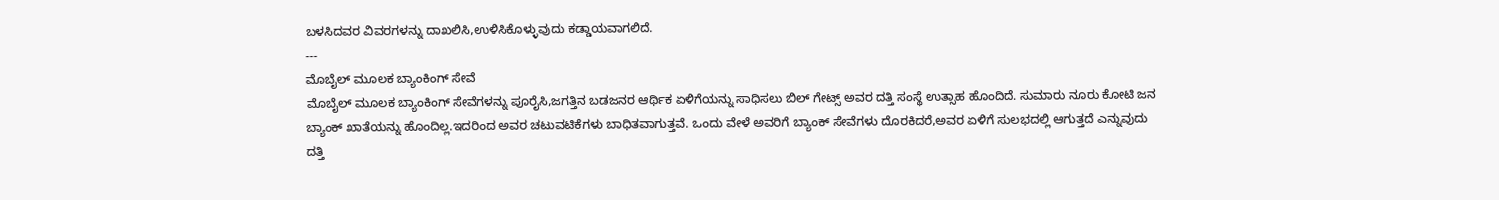ಬಳಸಿದವರ ವಿವರಗಳನ್ನು ದಾಖಲಿಸಿ,ಉಳಿಸಿಕೊಳ್ಳುವುದು ಕಡ್ಡಾಯವಾಗಲಿದೆ.
---
ಮೊಬೈಲ್ ಮೂಲಕ ಬ್ಯಾಂಕಿಂಗ್ ಸೇವೆ
ಮೊಬೈಲ್ ಮೂಲಕ ಬ್ಯಾಂಕಿಂಗ್ ಸೇವೆಗಳನ್ನು ಪೂರೈಸಿ,ಜಗತ್ತಿನ ಬಡಜನರ ಆರ್ಥಿಕ ಏಳಿಗೆಯನ್ನು ಸಾಧಿಸಲು ಬಿಲ್ ಗೇಟ್ಸ್ ಅವರ ದತ್ತಿ ಸಂಸ್ಥೆ ಉತ್ಸಾಹ ಹೊಂದಿದೆ. ಸುಮಾರು ನೂರು ಕೋಟಿ ಜನ ಬ್ಯಾಂಕ್ ಖಾತೆಯನ್ನು ಹೊಂದಿಲ್ಲ.ಇದರಿಂದ ಅವರ ಚಟುವಟಿಕೆಗಳು ಬಾಧಿತವಾಗುತ್ತವೆ. ಒಂದು ವೇಳೆ ಅವರಿಗೆ ಬ್ಯಾಂಕ್ ಸೇವೆಗಳು ದೊರಕಿದರೆ,ಅವರ ಏಳಿಗೆ ಸುಲಭದಲ್ಲಿ ಆಗುತ್ತದೆ ಎನ್ನುವುದು ದತ್ತಿ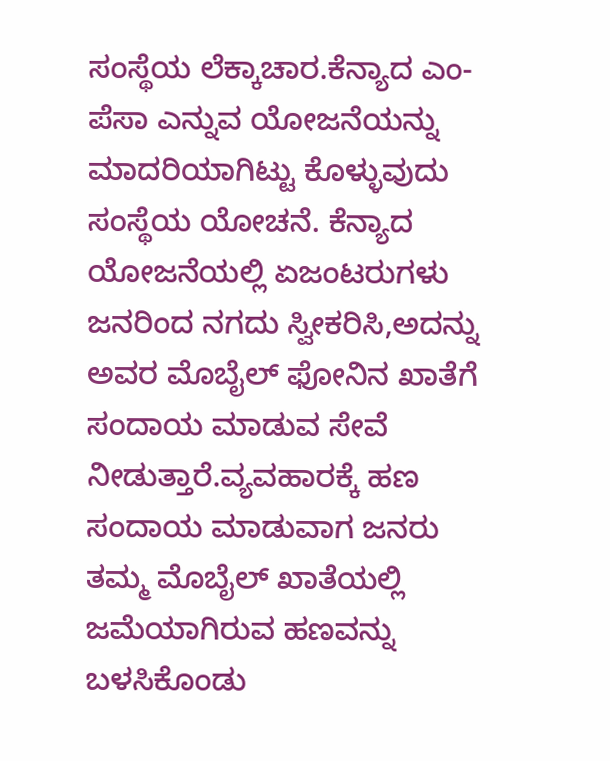ಸಂಸ್ಥೆಯ ಲೆಕ್ಕಾಚಾರ.ಕೆನ್ಯಾದ ಎಂ-ಪೆಸಾ ಎನ್ನುವ ಯೋಜನೆಯನ್ನು ಮಾದರಿಯಾಗಿಟ್ಟು ಕೊಳ್ಳುವುದು ಸಂಸ್ಥೆಯ ಯೋಚನೆ. ಕೆನ್ಯಾದ ಯೋಜನೆಯಲ್ಲಿ ಏಜಂಟರುಗಳು ಜನರಿಂದ ನಗದು ಸ್ವೀಕರಿಸಿ,ಅದನ್ನು ಅವರ ಮೊಬೈಲ್ ಫೋನಿನ ಖಾತೆಗೆ ಸಂದಾಯ ಮಾಡುವ ಸೇವೆ ನೀಡುತ್ತಾರೆ.ವ್ಯವಹಾರಕ್ಕೆ ಹಣ ಸಂದಾಯ ಮಾಡುವಾಗ ಜನರು ತಮ್ಮ ಮೊಬೈಲ್ ಖಾತೆಯಲ್ಲಿ ಜಮೆಯಾಗಿರುವ ಹಣವನ್ನು ಬಳಸಿಕೊಂಡು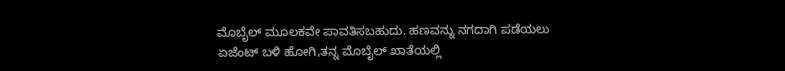ಮೊಬೈಲ್ ಮೂಲಕವೇ ಪಾವತಿಸಬಹುದು. ಹಣವನ್ನು ನಗದಾಗಿ ಪಡೆಯಲು ಏಜೆಂಟ್ ಬಳಿ ಹೋಗಿ,ತನ್ನ ಮೊಬೈಲ್ ಖಾತೆಯಲ್ಲಿ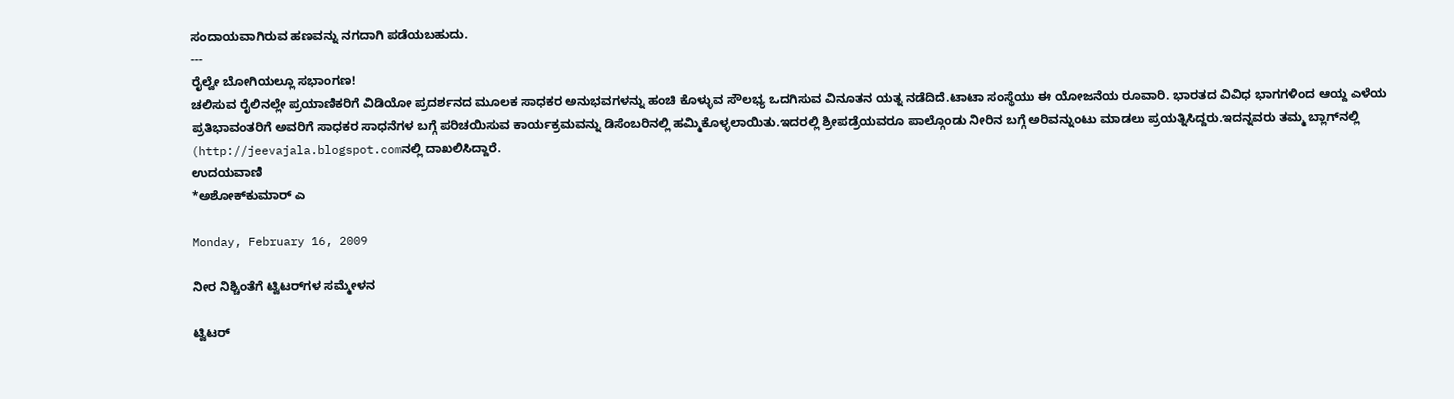ಸಂದಾಯವಾಗಿರುವ ಹಣವನ್ನು ನಗದಾಗಿ ಪಡೆಯಬಹುದು.
---
ರೈಲ್ವೇ ಬೋಗಿಯಲ್ಲೂ ಸಭಾಂಗಣ!
ಚಲಿಸುವ ರೈಲಿನಲ್ಲೇ ಪ್ರಯಾಣಿಕರಿಗೆ ವಿಡಿಯೋ ಪ್ರದರ್ಶನದ ಮೂಲಕ ಸಾಧಕರ ಅನುಭವಗಳನ್ನು ಹಂಚಿ ಕೊಳ್ಳುವ ಸೌಲಭ್ಯ ಒದಗಿಸುವ ವಿನೂತನ ಯತ್ನ ನಡೆದಿದೆ.ಟಾಟಾ ಸಂಸ್ಥೆಯು ಈ ಯೋಜನೆಯ ರೂವಾರಿ. ಭಾರತದ ವಿವಿಧ ಭಾಗಗಳಿಂದ ಆಯ್ದ ಎಳೆಯ ಪ್ರತಿಭಾವಂತರಿಗೆ ಅವರಿಗೆ ಸಾಧಕರ ಸಾಧನೆಗಳ ಬಗ್ಗೆ ಪರಿಚಯಿಸುವ ಕಾರ್ಯಕ್ರಮವನ್ನು ಡಿಸೆಂಬರಿನಲ್ಲಿ ಹಮ್ಮಿಕೊಳ್ಳಲಾಯಿತು.ಇದರಲ್ಲಿ ಶ್ರೀಪಡ್ರೆಯವರೂ ಪಾಲ್ಗೊಂಡು ನೀರಿನ ಬಗ್ಗೆ ಅರಿವನ್ನುಂಟು ಮಾಡಲು ಪ್ರಯತ್ನಿಸಿದ್ದರು.ಇದನ್ನವರು ತಮ್ಮ ಬ್ಲಾಗ್‍ನಲ್ಲಿ (http://jeevajala.blogspot.comನಲ್ಲಿ ದಾಖಲಿಸಿದ್ದಾರೆ.
ಉದಯವಾಣಿ
*ಅಶೋಕ್‌ಕುಮಾರ್ ಎ

Monday, February 16, 2009

ನೀರ ನಿಶ್ಚಿಂತೆಗೆ ಟ್ವಿಟರ್‌ಗಳ ಸಮ್ಮೇಳನ

ಟ್ವಿಟರ್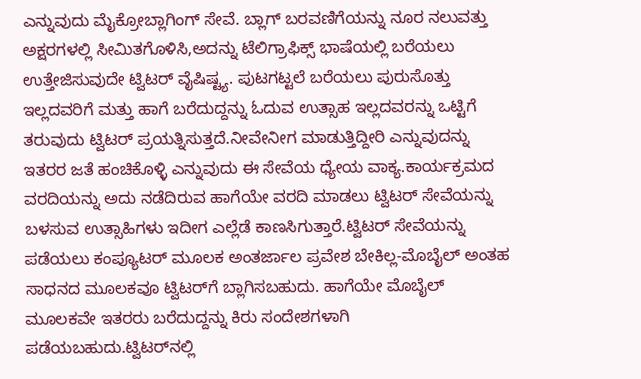ಎನ್ನುವುದು ಮೈಕ್ರೋಬ್ಲಾಗಿಂಗ್ ಸೇವೆ. ಬ್ಲಾಗ್ ಬರವಣಿಗೆಯನ್ನು ನೂರ ನಲುವತ್ತು ಅಕ್ಷರಗಳಲ್ಲಿ ಸೀಮಿತಗೊಳಿಸಿ,ಅದನ್ನು ಟೆಲಿಗ್ರಾಫಿಕ್ಸ್ ಭಾಷೆಯಲ್ಲಿ ಬರೆಯಲು ಉತ್ತೇಜಿಸುವುದೇ ಟ್ವಿಟರ್ ವೈಷಿಷ್ಟ್ಯ. ಪುಟಗಟ್ಟಲೆ ಬರೆಯಲು ಪುರುಸೊತ್ತು ಇಲ್ಲದವರಿಗೆ ಮತ್ತು ಹಾಗೆ ಬರೆದುದ್ದನ್ನು ಓದುವ ಉತ್ಸಾಹ ಇಲ್ಲದವರನ್ನು ಒಟ್ಟಿಗೆ ತರುವುದು ಟ್ವಿಟರ್ ಪ್ರಯತ್ನಿಸುತ್ತದೆ.ನೀವೇನೀಗ ಮಾಡುತ್ತಿದ್ದೀರಿ ಎನ್ನುವುದನ್ನು ಇತರರ ಜತೆ ಹಂಚಿಕೊಳ್ಳಿ ಎನ್ನುವುದು ಈ ಸೇವೆಯ ಧ್ಯೇಯ ವಾಕ್ಯ.ಕಾರ್ಯಕ್ರಮದ ವರದಿಯನ್ನು ಅದು ನಡೆದಿರುವ ಹಾಗೆಯೇ ವರದಿ ಮಾಡಲು ಟ್ವಿಟರ್ ಸೇವೆಯನ್ನು ಬಳಸುವ ಉತ್ಸಾಹಿಗಳು ಇದೀಗ ಎಲ್ಲೆಡೆ ಕಾಣಸಿಗುತ್ತಾರೆ.ಟ್ವಿಟರ್ ಸೇವೆಯನ್ನು ಪಡೆಯಲು ಕಂಪ್ಯೂಟರ್ ಮೂಲಕ ಅಂತರ್ಜಾಲ ಪ್ರವೇಶ ಬೇಕಿಲ್ಲ-ಮೊಬೈಲ್ ಅಂತಹ ಸಾಧನದ ಮೂಲಕವೂ ಟ್ವಿಟರ್‌ಗೆ ಬ್ಲಾಗಿಸಬಹುದು. ಹಾಗೆಯೇ ಮೊಬೈಲ್ ಮೂಲಕವೇ ಇತರರು ಬರೆದುದ್ದನ್ನು ಕಿರು ಸಂದೇಶಗಳಾಗಿ ಪಡೆಯಬಹುದು.ಟ್ವಿಟರ್‌ನಲ್ಲಿ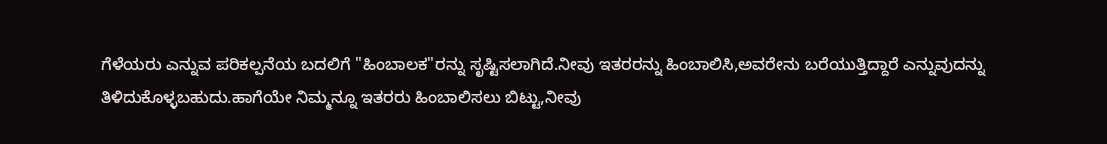ಗೆಳೆಯರು ಎನ್ನುವ ಪರಿಕಲ್ಪನೆಯ ಬದಲಿಗೆ "ಹಿಂಬಾಲಕ"ರನ್ನು ಸೃಷ್ಟಿಸಲಾಗಿದೆ.ನೀವು ಇತರರನ್ನು ಹಿಂಬಾಲಿಸಿ,ಅವರೇನು ಬರೆಯುತ್ತಿದ್ದಾರೆ ಎನ್ನುವುದನ್ನು ತಿಳಿದುಕೊಳ್ಳಬಹುದು.ಹಾಗೆಯೇ ನಿಮ್ಮನ್ನೂ ಇತರರು ಹಿಂಬಾಲಿಸಲು ಬಿಟ್ಟು,ನೀವು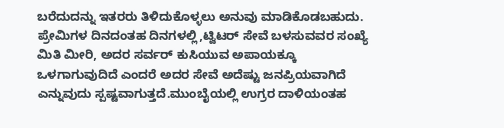ಬರೆದುದನ್ನು ಇತರರು ತಿಳಿದುಕೊಳ್ಳಲು ಅನುವು ಮಾಡಿಕೊಡಬಹುದು. ಪ್ರೇಮಿಗಳ ದಿನದಂತಹ ದಿನಗಳಲ್ಲಿ,ಟ್ವಿಟರ್ ಸೇವೆ ಬಳಸುವವರ ಸಂಖ್ಯೆ ಮಿತಿ ಮೀರಿ, ಅದರ ಸರ್ವರ್ ಕುಸಿಯುವ ಅಪಾಯಕ್ಕೂ ಒಳಗಾಗುವುದಿದೆ ಎಂದರೆ ಅದರ ಸೇವೆ ಅದೆಷ್ಟು ಜನಪ್ರಿಯವಾಗಿದೆ ಎನ್ನುವುದು ಸ್ಪಷ್ಟವಾಗುತ್ತದೆ.ಮುಂಬೈಯಲ್ಲಿ ಉಗ್ರರ ದಾಳಿಯಂತಹ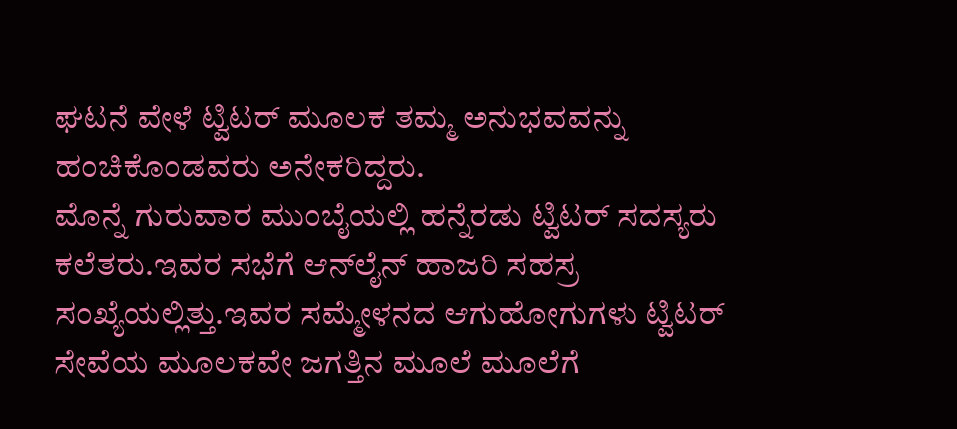ಘಟನೆ ವೇಳೆ ಟ್ವಿಟರ್ ಮೂಲಕ ತಮ್ಮ ಅನುಭವವನ್ನು ಹಂಚಿಕೊಂಡವರು ಅನೇಕರಿದ್ದರು.
ಮೊನ್ನೆ ಗುರುವಾರ ಮುಂಬೈಯಲ್ಲಿ ಹನ್ನೆರಡು ಟ್ವಿಟರ್ ಸದಸ್ಯರು ಕಲೆತರು.ಇವರ ಸಭೆಗೆ ಆನ್‌ಲೈನ್ ಹಾಜರಿ ಸಹಸ್ರ ಸಂಖ್ಯೆಯಲ್ಲಿತ್ತು.ಇವರ ಸಮ್ಮೇಳನದ ಆಗುಹೋಗುಗಳು ಟ್ವಿಟರ್ ಸೇವೆಯ ಮೂಲಕವೇ ಜಗತ್ತಿನ ಮೂಲೆ ಮೂಲೆಗೆ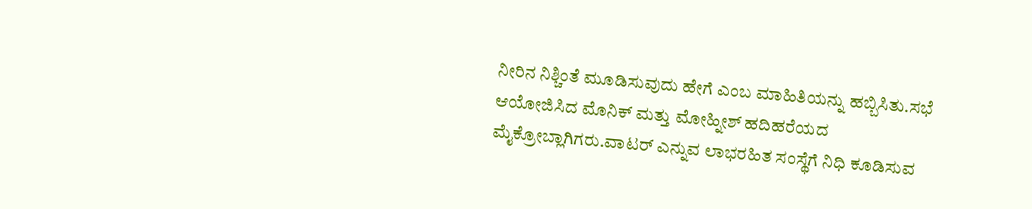ನೀರಿನ ನಿಶ್ಚಿಂತೆ ಮೂಡಿಸುವುದು ಹೇಗೆ ಎಂಬ ಮಾಹಿತಿಯನ್ನು ಹಬ್ಬಿಸಿತು.ಸಭೆ ಆಯೋಜಿಸಿದ ಮೊನಿಕ್ ಮತ್ತು ಮೋಹ್ನೀಶ್ ಹದಿಹರೆಯದ ಮೈಕ್ರೋಬ್ಲಾಗಿಗರು.ವಾಟರ್ ಎನ್ನುವ ಲಾಭರಹಿತ ಸಂಸ್ಥೆಗೆ ನಿಧಿ ಕೂಡಿಸುವ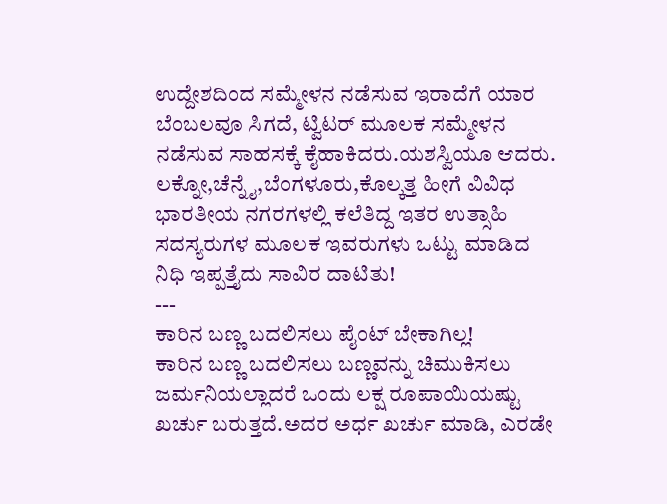ಉದ್ದೇಶದಿಂದ ಸಮ್ಮೇಳನ ನಡೆಸುವ ಇರಾದೆಗೆ ಯಾರ ಬೆಂಬಲವೂ ಸಿಗದೆ, ಟ್ವಿಟರ್ ಮೂಲಕ ಸಮ್ಮೇಳನ ನಡೆಸುವ ಸಾಹಸಕ್ಕೆ ಕೈಹಾಕಿದರು.ಯಶಸ್ವಿಯೂ ಆದರು. ಲಕ್ನೋ,ಚೆನ್ನೈ,ಬೆಂಗಳೂರು,ಕೊಲ್ಕತ್ತ ಹೀಗೆ ವಿವಿಧ ಭಾರತೀಯ ನಗರಗಳಲ್ಲಿ ಕಲೆತಿದ್ದ ಇತರ ಉತ್ಸಾಹಿ ಸದಸ್ಯರುಗಳ ಮೂಲಕ ಇವರುಗಳು ಒಟ್ಟು ಮಾಡಿದ ನಿಧಿ ಇಪ್ಪತ್ತೈದು ಸಾವಿರ ದಾಟಿತು!
---
ಕಾರಿನ ಬಣ್ಣ ಬದಲಿಸಲು ಪೈಂಟ್ ಬೇಕಾಗಿಲ್ಲ!
ಕಾರಿನ ಬಣ್ಣ ಬದಲಿಸಲು ಬಣ್ಣವನ್ನು ಚಿಮುಕಿಸಲು ಜರ್ಮನಿಯಲ್ಲಾದರೆ ಒಂದು ಲಕ್ಷ ರೂಪಾಯಿಯಷ್ಟು ಖರ್ಚು ಬರುತ್ತದೆ.ಅದರ ಅರ್ಧ ಖರ್ಚು ಮಾಡಿ, ಎರಡೇ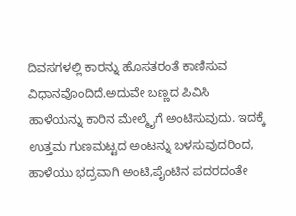ದಿವಸಗಳಲ್ಲಿ ಕಾರನ್ನು ಹೊಸತರಂತೆ ಕಾಣಿಸುವ ವಿಧಾನವೊಂದಿದೆ.ಅದುವೇ ಬಣ್ಣದ ಪಿವಿಸಿ ಹಾಳೆಯನ್ನು ಕಾರಿನ ಮೇಲ್ಮೈಗೆ ಅಂಟಿಸುವುದು. ಇದಕ್ಕೆ ಉತ್ತಮ ಗುಣಮಟ್ಟದ ಅಂಟನ್ನು ಬಳಸುವುದರಿಂದ, ಹಾಳೆಯು ಭದ್ರವಾಗಿ ಅಂಟಿ,ಪೈಂಟಿನ ಪದರದಂತೇ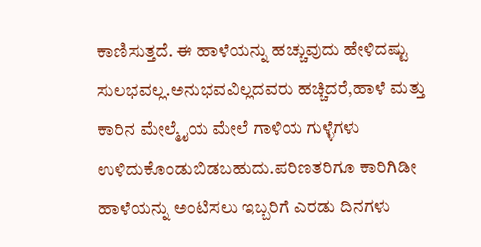ಕಾಣಿಸುತ್ತದೆ. ಈ ಹಾಳೆಯನ್ನು ಹಚ್ಚುವುದು ಹೇಳಿದಷ್ಟು ಸುಲಭವಲ್ಲ.ಅನುಭವವಿಲ್ಲದವರು ಹಚ್ಚಿದರೆ,ಹಾಳೆ ಮತ್ತು ಕಾರಿನ ಮೇಲ್ಮೈಯ ಮೇಲೆ ಗಾಳಿಯ ಗುಳ್ಳೆಗಳು ಉಳಿದುಕೊಂಡುಬಿಡಬಹುದು.ಪರಿಣತರಿಗೂ ಕಾರಿಗಿಡೀ ಹಾಳೆಯನ್ನು ಅಂಟಿಸಲು ಇಬ್ಬರಿಗೆ ಎರಡು ದಿನಗಳು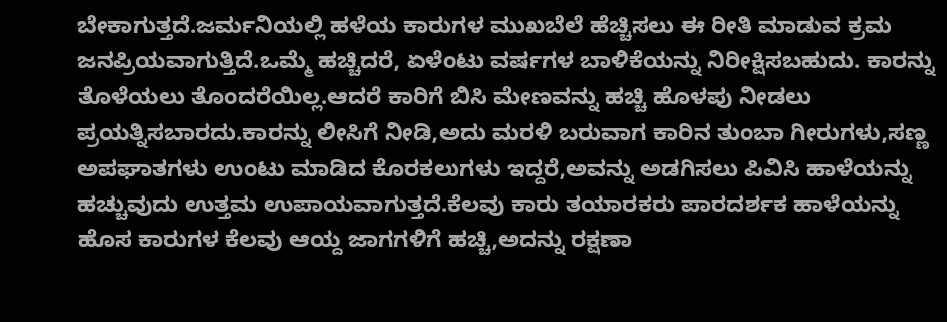ಬೇಕಾಗುತ್ತದೆ.ಜರ್ಮನಿಯಲ್ಲಿ ಹಳೆಯ ಕಾರುಗಳ ಮುಖಬೆಲೆ ಹೆಚ್ಚಿಸಲು ಈ ರೀತಿ ಮಾಡುವ ಕ್ರಮ ಜನಪ್ರಿಯವಾಗುತ್ತಿದೆ.ಒಮ್ಮೆ ಹಚ್ಚಿದರೆ, ಏಳೆಂಟು ವರ್ಷಗಳ ಬಾಳಿಕೆಯನ್ನು ನಿರೀಕ್ಷಿಸಬಹುದು. ಕಾರನ್ನು ತೊಳೆಯಲು ತೊಂದರೆಯಿಲ್ಲ.ಆದರೆ ಕಾರಿಗೆ ಬಿಸಿ ಮೇಣವನ್ನು ಹಚ್ಚಿ ಹೊಳಪು ನೀಡಲು ಪ್ರಯತ್ನಿಸಬಾರದು.ಕಾರನ್ನು ಲೀಸಿಗೆ ನೀಡಿ,ಅದು ಮರಳಿ ಬರುವಾಗ ಕಾರಿನ ತುಂಬಾ ಗೀರುಗಳು,ಸಣ್ಣ ಅಪಘಾತಗಳು ಉಂಟು ಮಾಡಿದ ಕೊರಕಲುಗಳು ಇದ್ದರೆ,ಅವನ್ನು ಅಡಗಿಸಲು ಪಿವಿಸಿ ಹಾಳೆಯನ್ನು ಹಚ್ಚುವುದು ಉತ್ತಮ ಉಪಾಯವಾಗುತ್ತದೆ.ಕೆಲವು ಕಾರು ತಯಾರಕರು ಪಾರದರ್ಶಕ ಹಾಳೆಯನ್ನು ಹೊಸ ಕಾರುಗಳ ಕೆಲವು ಆಯ್ದ ಜಾಗಗಳಿಗೆ ಹಚ್ಚಿ,ಅದನ್ನು ರಕ್ಷಣಾ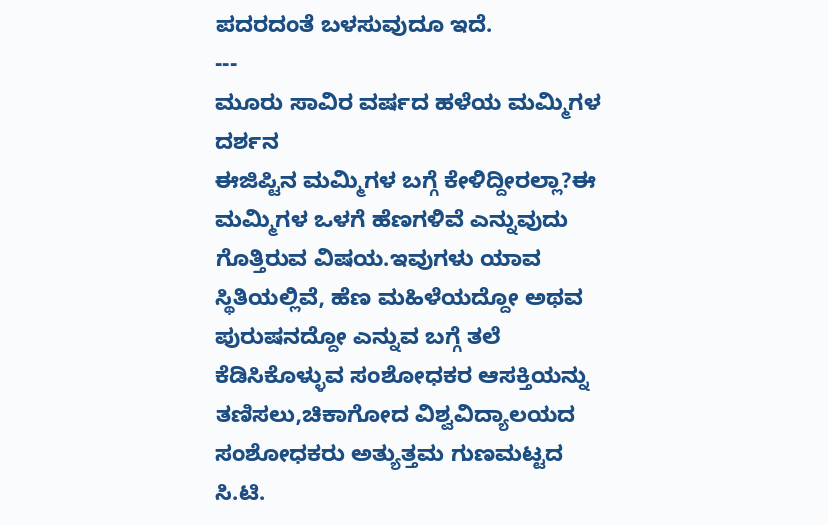ಪದರದಂತೆ ಬಳಸುವುದೂ ಇದೆ.
---
ಮೂರು ಸಾವಿರ ವರ್ಷದ ಹಳೆಯ ಮಮ್ಮಿಗಳ ದರ್ಶನ
ಈಜಿಪ್ಟಿನ ಮಮ್ಮಿಗಳ ಬಗ್ಗೆ ಕೇಳಿದ್ದೀರಲ್ಲಾ?ಈ ಮಮ್ಮಿಗಳ ಒಳಗೆ ಹೆಣಗಳಿವೆ ಎನ್ನುವುದು ಗೊತ್ತಿರುವ ವಿಷಯ.ಇವುಗಳು ಯಾವ ಸ್ಥಿತಿಯಲ್ಲಿವೆ, ಹೆಣ ಮಹಿಳೆಯದ್ದೋ ಅಥವ ಪುರುಷನದ್ದೋ ಎನ್ನುವ ಬಗ್ಗೆ ತಲೆ ಕೆಡಿಸಿಕೊಳ್ಳುವ ಸಂಶೋಧಕರ ಆಸಕ್ತಿಯನ್ನು ತಣಿಸಲು,ಚಿಕಾಗೋದ ವಿಶ್ವವಿದ್ಯಾಲಯದ ಸಂಶೋಧಕರು ಅತ್ಯುತ್ತಮ ಗುಣಮಟ್ಟದ ಸಿ.ಟಿ.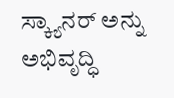ಸ್ಕ್ಯಾನರ್ ಅನ್ನು ಅಭಿವೃದ್ಧಿ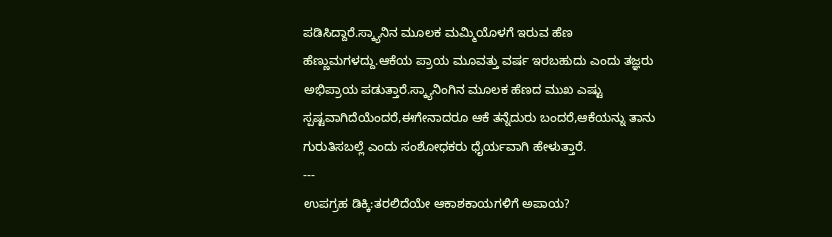ಪಡಿಸಿದ್ದಾರೆ.ಸ್ಕ್ಯಾನಿನ ಮೂಲಕ ಮಮ್ಮಿಯೊಳಗೆ ಇರುವ ಹೆಣ ಹೆಣ್ಣುಮಗಳದ್ದು.ಆಕೆಯ ಪ್ರಾಯ ಮೂವತ್ತು ವರ್ಷ ಇರಬಹುದು ಎಂದು ತಜ್ಞರು ಅಭಿಪ್ರಾಯ ಪಡುತ್ತಾರೆ.ಸ್ಕ್ಯಾನಿಂಗಿನ ಮೂಲಕ ಹೆಣದ ಮುಖ ಎಷ್ಟು ಸ್ಪಷ್ಟವಾಗಿದೆಯೆಂದರೆ,ಈಗೇನಾದರೂ ಆಕೆ ತನ್ನೆದುರು ಬಂದರೆ,ಆಕೆಯನ್ನು ತಾನು ಗುರುತಿಸಬಲ್ಲೆ ಎಂದು ಸಂಶೋಧಕರು ಧೈರ್ಯವಾಗಿ ಹೇಳುತ್ತಾರೆ.
---
ಉಪಗ್ರಹ ಡಿಕ್ಕಿ:ತರಲಿದೆಯೇ ಆಕಾಶಕಾಯಗಳಿಗೆ ಅಪಾಯ?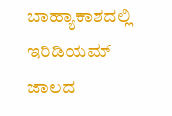ಬಾಹ್ಯಾಕಾಶದಲ್ಲಿ ಇರಿಡಿಯಮ್ ಜಾಲದ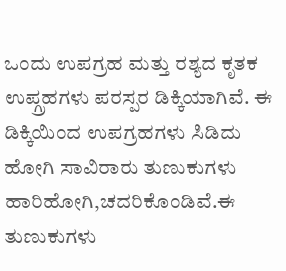ಒಂದು ಉಪಗ್ರಹ ಮತ್ತು ರಶ್ಯದ ಕೃತಕ ಉಪ್ಗ್ರಹಗಳು ಪರಸ್ಪರ ಡಿಕ್ಕಿಯಾಗಿವೆ. ಈ ಡಿಕ್ಕಿಯಿಂದ ಉಪಗ್ರಹಗಳು ಸಿಡಿದು ಹೋಗಿ ಸಾವಿರಾರು ತುಣುಕುಗಳು ಹಾರಿಹೋಗಿ,ಚದರಿಕೊಂಡಿವೆ.ಈ ತುಣುಕುಗಳು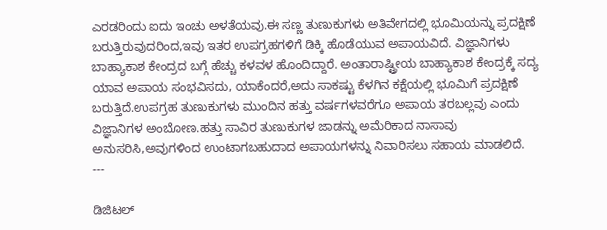ಎರಡರಿಂದು ಐದು ಇಂಚು ಅಳತೆಯವು.ಈ ಸಣ್ಣ ತುಣುಕುಗಳು ಅತಿವೇಗದಲ್ಲಿ ಭೂಮಿಯನ್ನು ಪ್ರದಕ್ಷಿಣೆ ಬರುತ್ತಿರುವುದರಿಂದ,ಇವು ಇತರ ಉಪಗ್ರಹಗಳಿಗೆ ಡಿಕ್ಕಿ ಹೊಡೆಯುವ ಅಪಾಯವಿದೆ. ವಿಜ್ಞಾನಿಗಳು ಬಾಹ್ಯಾಕಾಶ ಕೇಂದ್ರದ ಬಗ್ಗೆ ಹೆಚ್ಚು ಕಳವಳ ಹೊಂದಿದ್ದಾರೆ. ಅಂತಾರಾಷ್ಟ್ರೀಯ ಬಾಹ್ಯಾಕಾಶ ಕೇಂದ್ರಕ್ಕೆ ಸದ್ಯ ಯಾವ ಅಪಾಯ ಸಂಭವಿಸದು, ಯಾಕೆಂದರೆ,ಅದು ಸಾಕಷ್ಟು ಕೆಳಗಿನ ಕಕ್ಷೆಯಲ್ಲಿ ಭೂಮಿಗೆ ಪ್ರದಕ್ಷಿಣೆ ಬರುತ್ತಿದೆ.ಉಪಗ್ರಹ ತುಣುಕುಗಳು ಮುಂದಿನ ಹತ್ತು ವರ್ಷಗಳವರೆಗೂ ಅಪಾಯ ತರಬಲ್ಲವು ಎಂದು ವಿಜ್ಞಾನಿಗಳ ಅಂಬೋಣ.ಹತ್ತು ಸಾವಿರ ತುಣುಕುಗಳ ಜಾಡನ್ನು ಅಮೆರಿಕಾದ ನಾಸಾವು ಅನುಸರಿಸಿ,ಅವುಗಳಿಂದ ಉಂಟಾಗಬಹುದಾದ ಅಪಾಯಗಳನ್ನು ನಿವಾರಿಸಲು ಸಹಾಯ ಮಾಡಲಿದೆ.
---

ಡಿಜಿಟಲ್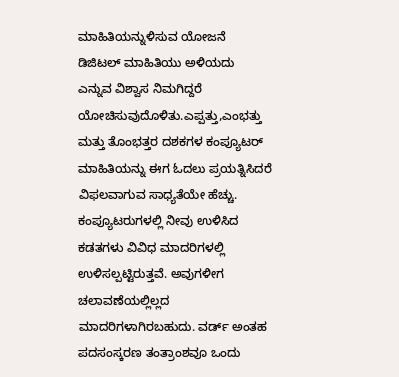ಮಾಹಿತಿಯನ್ನುಳಿಸುವ ಯೋಜನೆ
ಡಿಜಿಟಲ್ ಮಾಹಿತಿಯು ಅಳಿಯದು ಎನ್ನುವ ವಿಶ್ವಾಸ ನಿಮಗಿದ್ದರೆ ಯೋಚಿಸುವುದೊಳಿತು.ಎಪ್ಪತ್ತು,ಎಂಭತ್ತು ಮತ್ತು ತೊಂಭತ್ತರ ದಶಕಗಳ ಕಂಪ್ಯೂಟರ್ ಮಾಹಿತಿಯನ್ನು ಈಗ ಓದಲು ಪ್ರಯತ್ನಿಸಿದರೆ ವಿಫಲವಾಗುವ ಸಾಧ್ಯತೆಯೇ ಹೆಚ್ಚು. ಕಂಪ್ಯೂಟರುಗಳಲ್ಲಿ ನೀವು ಉಳಿಸಿದ ಕಡತಗಳು ವಿವಿಧ ಮಾದರಿಗಳಲ್ಲಿ ಉಳಿಸಲ್ಪಟ್ಟಿರುತ್ತವೆ. ಅವುಗಳೀಗ ಚಲಾವಣೆಯಲ್ಲಿಲ್ಲದ ಮಾದರಿಗಳಾಗಿರಬಹುದು. ವರ್ಡ್ ಅಂತಹ ಪದಸಂಸ್ಕರಣ ತಂತ್ರಾಂಶವೂ ಒಂದು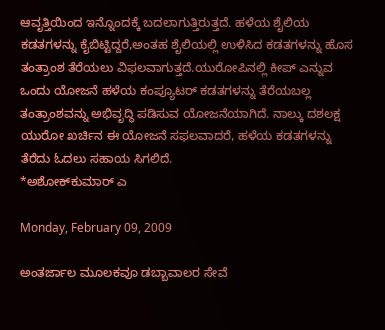ಆವೃತ್ತಿಯಿಂದ ಇನ್ನೊಂದಕ್ಕೆ ಬದಲಾಗುತ್ತಿರುತ್ತದೆ. ಹಳೆಯ ಶೈಲಿಯ ಕಡತಗಳನ್ನು ಕೈಬಿಟ್ಟಿದ್ದರೆ,ಅಂತಹ ಶೈಲಿಯಲ್ಲಿ ಉಳಿಸಿದ ಕಡತಗಳನ್ನು ಹೊಸ ತಂತ್ರಾಂಶ ತೆರೆಯಲು ವಿಫಲವಾಗುತ್ತದೆ.ಯುರೋಪಿನಲ್ಲಿ ಕೀಪ್ ಎನ್ನುವ ಒಂದು ಯೋಜನೆ ಹಳೆಯ ಕಂಪ್ಯೂಟರ್ ಕಡತಗಳನ್ನು ತೆರೆಯಬಲ್ಲ ತಂತ್ರಾಂಶವನ್ನು ಅಭಿವೃದ್ಧಿ ಪಡಿಸುವ ಯೋಜನೆಯಾಗಿದೆ. ನಾಲ್ಕು ದಶಲಕ್ಷ ಯುರೋ ಖರ್ಚಿನ ಈ ಯೋಜನೆ ಸಫಲವಾದರೆ, ಹಳೆಯ ಕಡತಗಳನ್ನು ತೆರೆದು ಓದಲು ಸಹಾಯ ಸಿಗಲಿದೆ.
*ಅಶೋಕ್‌ಕುಮಾರ್ ಎ

Monday, February 09, 2009

ಅಂತರ್ಜಾಲ ಮೂಲಕವೂ ಡಬ್ಬಾವಾಲರ ಸೇವೆ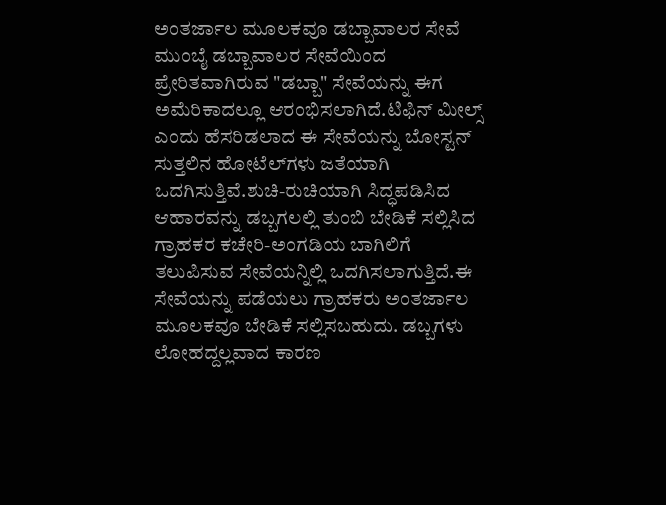ಅಂತರ್ಜಾಲ ಮೂಲಕವೂ ಡಬ್ಬಾವಾಲರ ಸೇವೆ
ಮುಂಬೈ ಡಬ್ಬಾವಾಲರ ಸೇವೆಯಿಂದ ಪ್ರೇರಿತವಾಗಿರುವ "ಡಬ್ಬಾ" ಸೇವೆಯನ್ನು ಈಗ ಅಮೆರಿಕಾದಲ್ಲೂ ಆರಂಭಿಸಲಾಗಿದೆ.ಟಿಫಿನ್ ಮೀಲ್ಸ್ ಎಂದು ಹೆಸರಿಡಲಾದ ಈ ಸೇವೆಯನ್ನು ಬೋಸ್ಟನ್ ಸುತ್ತಲಿನ ಹೋಟೆಲ್‍ಗಳು ಜತೆಯಾಗಿ ಒದಗಿಸುತ್ತಿವೆ.ಶುಚಿ-ರುಚಿಯಾಗಿ ಸಿದ್ಧಪಡಿಸಿದ ಆಹಾರವನ್ನು ಡಬ್ಬಗಲಲ್ಲಿ ತುಂಬಿ ಬೇಡಿಕೆ ಸಲ್ಲಿಸಿದ ಗ್ರಾಹಕರ ಕಚೇರಿ-ಅಂಗಡಿಯ ಬಾಗಿಲಿಗೆ ತಲುಪಿಸುವ ಸೇವೆಯನ್ನಿಲ್ಲಿ ಒದಗಿಸಲಾಗುತ್ತಿದೆ.ಈ ಸೇವೆಯನ್ನು ಪಡೆಯಲು ಗ್ರಾಹಕರು ಅಂತರ್ಜಾಲ ಮೂಲಕವೂ ಬೇಡಿಕೆ ಸಲ್ಲಿಸಬಹುದು. ಡಬ್ಬಗಳು ಲೋಹದ್ದಲ್ಲವಾದ ಕಾರಣ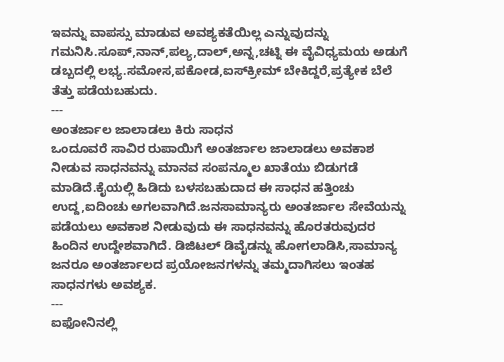ಇವನ್ನು ವಾಪಸ್ಸು ಮಾಡುವ ಅವಶ್ಯಕತೆಯಿಲ್ಲ ಎನ್ನುವುದನ್ನು ಗಮನಿಸಿ.ಸೂಪ್,ನಾನ್,ಪಲ್ಯ,ದಾಲ್,ಅನ್ನ,ಚಟ್ನಿ ಈ ವೈವಿಧ್ಯಮಯ ಅಡುಗೆ ಡಬ್ಬದಲ್ಲಿ ಲಭ್ಯ.ಸಮೋಸ,ಪಕೋಡ,ಐಸ್‌ಕ್ರೀಮ್ ಬೇಕಿದ್ದರೆ,ಪ್ರತ್ಯೇಕ ಬೆಲೆ ತೆತ್ತು ಪಡೆಯಬಹುದು.
---
ಅಂತರ್ಜಾಲ ಜಾಲಾಡಲು ಕಿರು ಸಾಧನ
ಒಂದೂವರೆ ಸಾವಿರ ರುಪಾಯಿಗೆ ಅಂತರ್ಜಾಲ ಜಾಲಾಡಲು ಅವಕಾಶ ನೀಡುವ ಸಾಧನವನ್ನು ಮಾನವ ಸಂಪನ್ಮೂಲ ಖಾತೆಯು ಬಿಡುಗಡೆ ಮಾಡಿದೆ.ಕೈಯಲ್ಲಿ ಹಿಡಿದು ಬಳಸಬಹುದಾದ ಈ ಸಾಧನ ಹತ್ತಿಂಚು ಉದ್ದ,ಐದಿಂಚು ಅಗಲವಾಗಿದೆ.ಜನಸಾಮಾನ್ಯರು ಅಂತರ್ಜಾಲ ಸೇವೆಯನ್ನು ಪಡೆಯಲು ಅವಕಾಶ ನೀಡುವುದು ಈ ಸಾಧನವನ್ನು ಹೊರತರುವುದರ ಹಿಂದಿನ ಉದ್ದೇಶವಾಗಿದೆ. ಡಿಜಿಟಲ್ ಡಿವೈಡನ್ನು ಹೋಗಲಾಡಿಸಿ,ಸಾಮಾನ್ಯ ಜನರೂ ಅಂತರ್ಜಾಲದ ಪ್ರಯೋಜನಗಳನ್ನು ತಮ್ಮದಾಗಿಸಲು ಇಂತಹ ಸಾಧನಗಳು ಅವಶ್ಯಕ.
---
ಐಫೋನಿನಲ್ಲಿ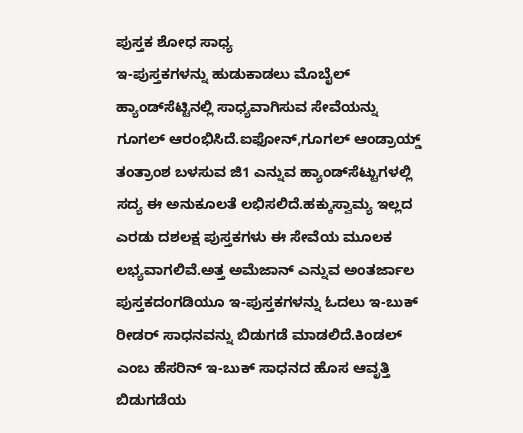ಪುಸ್ತಕ ಶೋಧ ಸಾಧ್ಯ
ಇ-ಪುಸ್ತಕಗಳನ್ನು ಹುಡುಕಾಡಲು ಮೊಬೈಲ್ ಹ್ಯಾಂಡ್‍ಸೆಟ್ಟಿನಲ್ಲಿ ಸಾಧ್ಯವಾಗಿಸುವ ಸೇವೆಯನ್ನು ಗೂಗಲ್ ಆರಂಭಿಸಿದೆ.ಐಫೋನ್,ಗೂಗಲ್ ಆಂಡ್ರಾಯ್ಡ್ ತಂತ್ರಾಂಶ ಬಳಸುವ ಜಿ1 ಎನ್ನುವ ಹ್ಯಾಂಡ್‌ಸೆಟ್ಟುಗಳಲ್ಲಿ ಸದ್ಯ ಈ ಅನುಕೂಲತೆ ಲಭಿಸಲಿದೆ.ಹಕ್ಕುಸ್ವಾಮ್ಯ ಇಲ್ಲದ ಎರಡು ದಶಲಕ್ಷ ಪುಸ್ತಕಗಳು ಈ ಸೇವೆಯ ಮೂಲಕ ಲಭ್ಯವಾಗಲಿವೆ.ಅತ್ತ ಅಮೆಜಾನ್ ಎನ್ನುವ ಅಂತರ್ಜಾಲ ಪುಸ್ತಕದಂಗಡಿಯೂ ಇ-ಪುಸ್ತಕಗಳನ್ನು ಓದಲು ಇ-ಬುಕ್ ರೀಡರ್ ಸಾಧನವನ್ನು ಬಿಡುಗಡೆ ಮಾಡಲಿದೆ.ಕಿಂಡಲ್ ಎಂಬ ಹೆಸರಿನ್ ಇ-ಬುಕ್ ಸಾಧನದ ಹೊಸ ಆವೃತ್ತಿ ಬಿಡುಗಡೆಯ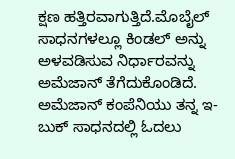ಕ್ಷಣ ಹತ್ತಿರವಾಗುತ್ತಿದೆ.ಮೊಬೈಲ್ ಸಾಧನಗಳಲ್ಲೂ ಕಿಂಡಲ್ ಅನ್ನು ಅಳವಡಿಸುವ ನಿರ್ಧಾರವನ್ನು ಅಮೆಜಾನ್ ತೆಗೆದುಕೊಂಡಿದೆ. ಅಮೆಜಾನ್ ಕಂಪೆನಿಯು ತನ್ನ ಇ-ಬುಕ್ ಸಾಧನದಲ್ಲಿ ಓದಲು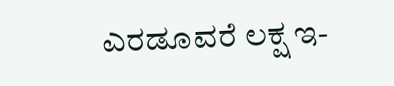ಎರಡೂವರೆ ಲಕ್ಷ ಇ-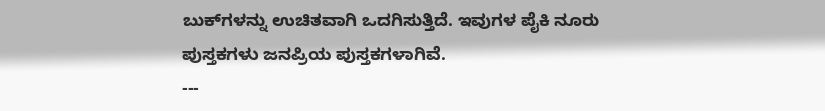ಬುಕ್‌ಗಳನ್ನು ಉಚಿತವಾಗಿ ಒದಗಿಸುತ್ತಿದೆ. ಇವುಗಳ ಪೈಕಿ ನೂರು ಪುಸ್ತಕಗಳು ಜನಪ್ರಿಯ ಪುಸ್ತಕಗಳಾಗಿವೆ.
---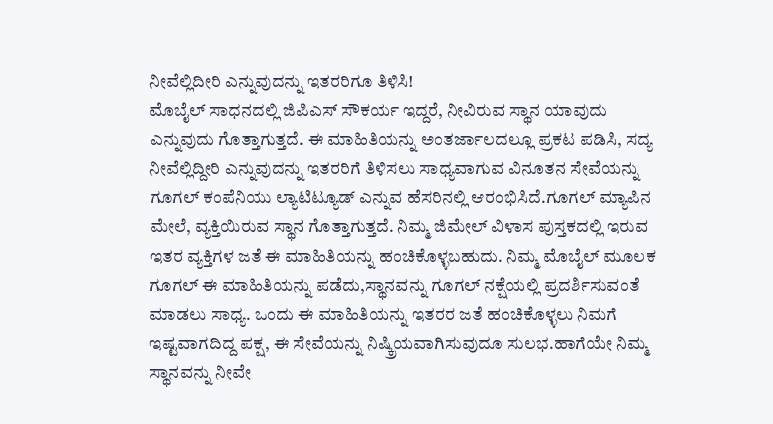ನೀವೆಲ್ಲಿದೀರಿ ಎನ್ನುವುದನ್ನು ಇತರರಿಗೂ ತಿಳಿಸಿ!
ಮೊಬೈಲ್ ಸಾಧನದಲ್ಲಿ ಜಿಪಿಎಸ್ ಸೌಕರ್ಯ ಇದ್ದರೆ, ನೀವಿರುವ ಸ್ಥಾನ ಯಾವುದು ಎನ್ನುವುದು ಗೊತ್ತಾಗುತ್ತದೆ. ಈ ಮಾಹಿತಿಯನ್ನು ಅಂತರ್ಜಾಲದಲ್ಲೂ ಪ್ರಕಟ ಪಡಿಸಿ, ಸದ್ಯ ನೀವೆಲ್ಲಿದ್ದೀರಿ ಎನ್ನುವುದನ್ನು ಇತರರಿಗೆ ತಿಳಿಸಲು ಸಾಧ್ಯವಾಗುವ ವಿನೂತನ ಸೇವೆಯನ್ನು ಗೂಗಲ್ ಕಂಪೆನಿಯು ಲ್ಯಾಟಿಟ್ಯೂಡ್ ಎನ್ನುವ ಹೆಸರಿನಲ್ಲಿ ಆರಂಭಿಸಿದೆ.ಗೂಗಲ್ ಮ್ಯಾಪಿನ ಮೇಲೆ, ವ್ಯಕ್ತಿಯಿರುವ ಸ್ಥಾನ ಗೊತ್ತಾಗುತ್ತದೆ. ನಿಮ್ಮ ಜಿಮೇಲ್ ವಿಳಾಸ ಪುಸ್ತಕದಲ್ಲಿ ಇರುವ ಇತರ ವ್ಯಕ್ತಿಗಳ ಜತೆ ಈ ಮಾಹಿತಿಯನ್ನು ಹಂಚಿಕೊಳ್ಳಬಹುದು. ನಿಮ್ಮ ಮೊಬೈಲ್ ಮೂಲಕ ಗೂಗಲ್ ಈ ಮಾಹಿತಿಯನ್ನು ಪಡೆದು,ಸ್ಥಾನವನ್ನು ಗೂಗಲ್ ನಕ್ಷೆಯಲ್ಲಿ ಪ್ರದರ್ಶಿಸುವಂತೆ ಮಾಡಲು ಸಾಧ್ಯ. ಒಂದು ಈ ಮಾಹಿತಿಯನ್ನು ಇತರರ ಜತೆ ಹಂಚಿಕೊಳ್ಳಲು ನಿಮಗೆ ಇಷ್ಟವಾಗದಿದ್ದ ಪಕ್ಷ, ಈ ಸೇವೆಯನ್ನು ನಿಷ್ಕ್ರಿಯವಾಗಿಸುವುದೂ ಸುಲಭ.ಹಾಗೆಯೇ ನಿಮ್ಮ ಸ್ಥಾನವನ್ನು ನೀವೇ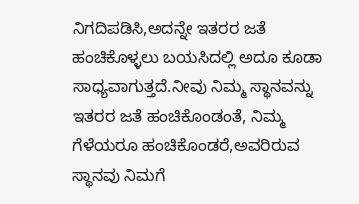ನಿಗದಿಪಡಿಸಿ,ಅದನ್ನೇ ಇತರರ ಜತೆ ಹಂಚಿಕೊಳ್ಳಲು ಬಯಸಿದಲ್ಲಿ ಅದೂ ಕೂಡಾ ಸಾಧ್ಯವಾಗುತ್ತದೆ.ನೀವು ನಿಮ್ಮ ಸ್ಥಾನವನ್ನು ಇತರರ ಜತೆ ಹಂಚಿಕೊಂಡಂತೆ, ನಿಮ್ಮ ಗೆಳೆಯರೂ ಹಂಚಿಕೊಂಡರೆ,ಅವರಿರುವ ಸ್ಥಾನವು ನಿಮಗೆ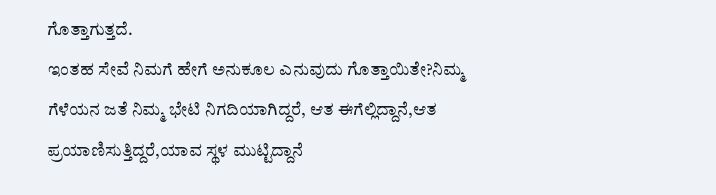ಗೊತ್ತಾಗುತ್ತದೆ.
ಇಂತಹ ಸೇವೆ ನಿಮಗೆ ಹೇಗೆ ಅನುಕೂಲ ಎನುವುದು ಗೊತ್ತಾಯಿತೇ?ನಿಮ್ಮ ಗೆಳೆಯನ ಜತೆ ನಿಮ್ಮ ಭೇಟಿ ನಿಗದಿಯಾಗಿದ್ದರೆ, ಆತ ಈಗೆಲ್ಲಿದ್ದಾನೆ,ಆತ ಪ್ರಯಾಣಿಸುತ್ತಿದ್ದರೆ,ಯಾವ ಸ್ಥಳ ಮುಟ್ಟಿದ್ದಾನೆ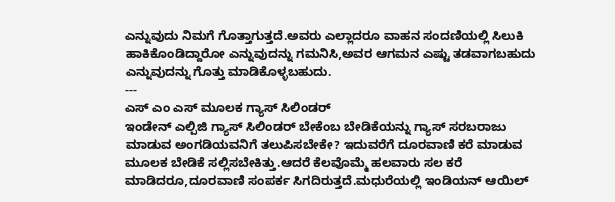ಎನ್ನುವುದು ನಿಮಗೆ ಗೊತ್ತಾಗುತ್ತದೆ.ಅವರು ಎಲ್ಲಾದರೂ ವಾಹನ ಸಂದಣಿಯಲ್ಲಿ ಸಿಲುಕಿ ಹಾಕಿಕೊಂಡಿದ್ದಾರೋ ಎನ್ನುವುದನ್ನು ಗಮನಿಸಿ,ಅವರ ಆಗಮನ ಎಷ್ಟು ತಡವಾಗಬಹುದು ಎನ್ನುವುದನ್ನು ಗೊತ್ತು ಮಾಡಿಕೊಳ್ಳಬಹುದು.
---
ಎಸ್ ಎಂ ಎಸ್ ಮೂಲಕ ಗ್ಯಾಸ್ ಸಿಲಿಂಡರ್
ಇಂಡೇನ್ ಎಲ್ಪಿಜಿ ಗ್ಯಾಸ್ ಸಿಲಿಂಡರ್ ಬೇಕೆಂಬ ಬೇಡಿಕೆಯನ್ನು ಗ್ಯಾಸ್ ಸರಬರಾಜು ಮಾಡುವ ಅಂಗಡಿಯವನಿಗೆ ತಲುಪಿಸಬೇಕೇ? ಇದುವರೆಗೆ ದೂರವಾಣಿ ಕರೆ ಮಾಡುವ ಮೂಲಕ ಬೇಡಿಕೆ ಸಲ್ಲಿಸಬೇಕಿತ್ತು.ಆದರೆ ಕೆಲವೊಮ್ಮೆ ಹಲವಾರು ಸಲ ಕರೆ ಮಾಡಿದರೂ,ದೂರವಾಣಿ ಸಂಪರ್ಕ ಸಿಗದಿರುತ್ತದೆ.ಮಧುರೆಯಲ್ಲಿ ಇಂಡಿಯನ್ ಆಯಿಲ್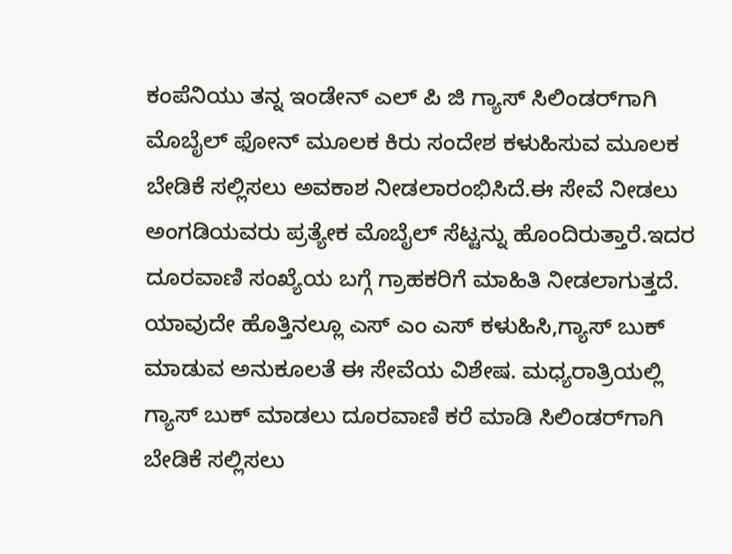ಕಂಪೆನಿಯು ತನ್ನ ಇಂಡೇನ್ ಎಲ್ ಪಿ ಜಿ ಗ್ಯಾಸ್ ಸಿಲಿಂಡರ್‌ಗಾಗಿ ಮೊಬೈಲ್ ಫೋನ್ ಮೂಲಕ ಕಿರು ಸಂದೇಶ ಕಳುಹಿಸುವ ಮೂಲಕ ಬೇಡಿಕೆ ಸಲ್ಲಿಸಲು ಅವಕಾಶ ನೀಡಲಾರಂಭಿಸಿದೆ.ಈ ಸೇವೆ ನೀಡಲು ಅಂಗಡಿಯವರು ಪ್ರತ್ಯೇಕ ಮೊಬೈಲ್ ಸೆಟ್ಟನ್ನು ಹೊಂದಿರುತ್ತಾರೆ.ಇದರ ದೂರವಾಣಿ ಸಂಖ್ಯೆಯ ಬಗ್ಗೆ ಗ್ರಾಹಕರಿಗೆ ಮಾಹಿತಿ ನೀಡಲಾಗುತ್ತದೆ. ಯಾವುದೇ ಹೊತ್ತಿನಲ್ಲೂ ಎಸ್ ಎಂ ಎಸ್ ಕಳುಹಿಸಿ,ಗ್ಯಾಸ್ ಬುಕ್ ಮಾಡುವ ಅನುಕೂಲತೆ ಈ ಸೇವೆಯ ವಿಶೇಷ. ಮಧ್ಯರಾತ್ರಿಯಲ್ಲಿ ಗ್ಯಾಸ್ ಬುಕ್ ಮಾಡಲು ದೂರವಾಣಿ ಕರೆ ಮಾಡಿ ಸಿಲಿಂಡರ್‌ಗಾಗಿ ಬೇಡಿಕೆ ಸಲ್ಲಿಸಲು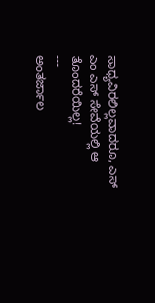ಸಾಧ್ಯವಿರಲಿಲ್ಲವಾದರೂ, ಎಸ್ ಎಂ ಎಸ್ ಸೇವೆಯಲ್ಲಿ ಆ ತೊಂದರೆಯಿಲ್ಲ!
---
ಅಂತರ್ಜಾಲ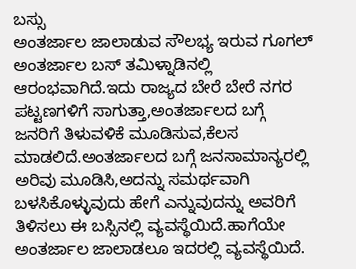ಬಸ್ಸು
ಅಂತರ್ಜಾಲ ಜಾಲಾಡುವ ಸೌಲಭ್ಯ ಇರುವ ಗೂಗಲ್ ಅಂತರ್ಜಾಲ ಬಸ್ ತಮಿಳ್ನಾಡಿನಲ್ಲಿ ಆರಂಭವಾಗಿದೆ.ಇದು ರಾಜ್ಯದ ಬೇರೆ ಬೇರೆ ನಗರ ಪಟ್ಟಣಗಳಿಗೆ ಸಾಗುತ್ತಾ,ಅಂತರ್ಜಾಲದ ಬಗ್ಗೆ ಜನರಿಗೆ ತಿಳುವಳಿಕೆ ಮೂಡಿಸುವ,ಕೆಲಸ ಮಾಡಲಿದೆ.ಅಂತರ್ಜಾಲದ ಬಗ್ಗೆ ಜನಸಾಮಾನ್ಯರಲ್ಲಿ ಅರಿವು ಮೂಡಿಸಿ,ಅದನ್ನು ಸಮರ್ಥವಾಗಿ ಬಳಸಿಕೊಳ್ಳುವುದು ಹೇಗೆ ಎನ್ನುವುದನ್ನು ಅವರಿಗೆ ತಿಳಿಸಲು ಈ ಬಸ್ಸಿನಲ್ಲಿ ವ್ಯವಸ್ಥೆಯಿದೆ.ಹಾಗೆಯೇ ಅಂತರ್ಜಾಲ ಜಾಲಾಡಲೂ ಇದರಲ್ಲಿ ವ್ಯವಸ್ಥೆಯಿದೆ.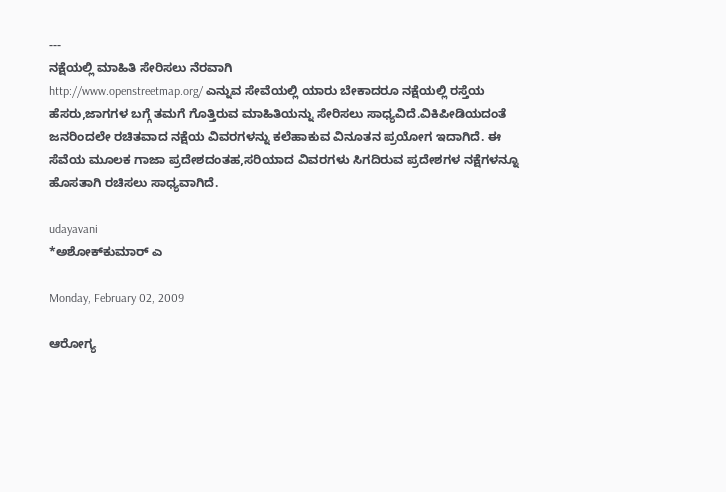---
ನಕ್ಷೆಯಲ್ಲಿ ಮಾಹಿತಿ ಸೇರಿಸಲು ನೆರವಾಗಿ
http://www.openstreetmap.org/ ಎನ್ನುವ ಸೇವೆಯಲ್ಲಿ ಯಾರು ಬೇಕಾದರೂ ನಕ್ಷೆಯಲ್ಲಿ ರಸ್ತೆಯ ಹೆಸರು,ಜಾಗಗಳ ಬಗ್ಗೆ ತಮಗೆ ಗೊತ್ತಿರುವ ಮಾಹಿತಿಯನ್ನು ಸೇರಿಸಲು ಸಾಧ್ಯವಿದೆ.ವಿಕಿಪೀಡಿಯದಂತೆ ಜನರಿಂದಲೇ ರಚಿತವಾದ ನಕ್ಷೆಯ ವಿವರಗಳನ್ನು ಕಲೆಹಾಕುವ ವಿನೂತನ ಪ್ರಯೋಗ ಇದಾಗಿದೆ. ಈ ಸೆವೆಯ ಮೂಲಕ ಗಾಜಾ ಪ್ರದೇಶದಂತಹ,ಸರಿಯಾದ ವಿವರಗಳು ಸಿಗದಿರುವ ಪ್ರದೇಶಗಳ ನಕ್ಷೆಗಳನ್ನೂ ಹೊಸತಾಗಿ ರಚಿಸಲು ಸಾಧ್ಯವಾಗಿದೆ.

udayavani
*ಅಶೋಕ್‌ಕುಮಾರ್ ಎ

Monday, February 02, 2009

ಆರೋಗ್ಯ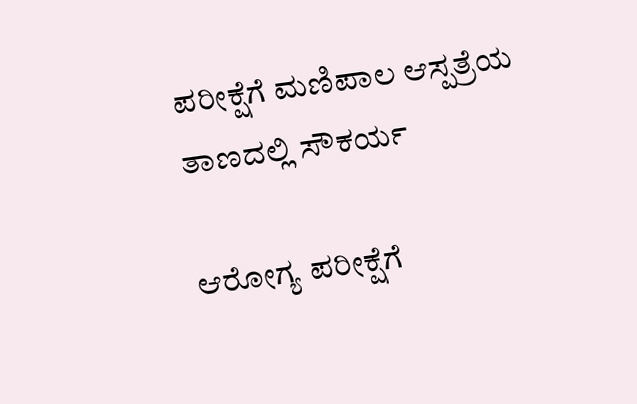ಪರೀಕ್ಷೆಗೆ ಮಣಿಪಾಲ ಆಸ್ಪತ್ರೆಯ ತಾಣದಲ್ಲಿ ಸೌಕರ್ಯ

ಆರೋಗ್ಯ ಪರೀಕ್ಷೆಗೆ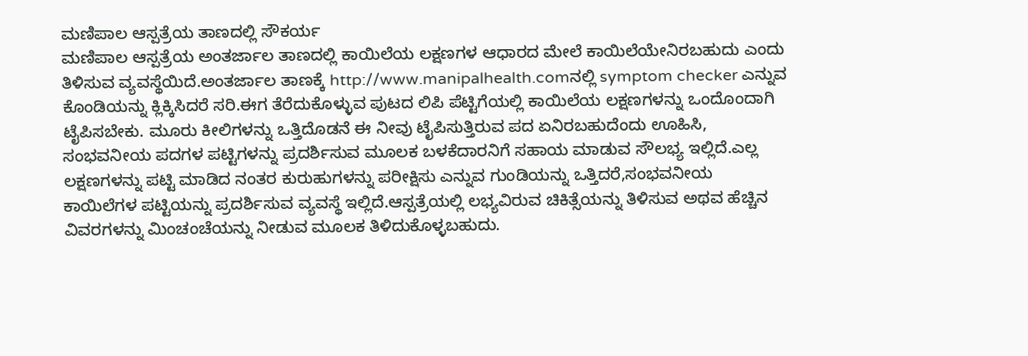ಮಣಿಪಾಲ ಆಸ್ಪತ್ರೆಯ ತಾಣದಲ್ಲಿ ಸೌಕರ್ಯ
ಮಣಿಪಾಲ ಆಸ್ಪತ್ರೆಯ ಅಂತರ್ಜಾಲ ತಾಣದಲ್ಲಿ ಕಾಯಿಲೆಯ ಲಕ್ಷಣಗಳ ಆಧಾರದ ಮೇಲೆ ಕಾಯಿಲೆಯೇನಿರಬಹುದು ಎಂದು ತಿಳಿಸುವ ವ್ಯವಸ್ಥೆಯಿದೆ.ಅಂತರ್ಜಾಲ ತಾಣಕ್ಕೆ http://www.manipalhealth.comನಲ್ಲಿ symptom checker ಎನ್ನುವ ಕೊಂಡಿಯನ್ನು ಕ್ಲಿಕ್ಕಿಸಿದರೆ ಸರಿ.ಈಗ ತೆರೆದುಕೊಳ್ಳುವ ಪುಟದ ಲಿಪಿ ಪೆಟ್ಟಿಗೆಯಲ್ಲಿ ಕಾಯಿಲೆಯ ಲಕ್ಷಣಗಳನ್ನು ಒಂದೊಂದಾಗಿ ಟೈಪಿಸಬೇಕು. ಮೂರು ಕೀಲಿಗಳನ್ನು ಒತ್ತಿದೊಡನೆ ಈ ನೀವು ಟೈಪಿಸುತ್ತಿರುವ ಪದ ಏನಿರಬಹುದೆಂದು ಊಹಿಸಿ, ಸಂಭವನೀಯ ಪದಗಳ ಪಟ್ಟಿಗಳನ್ನು ಪ್ರದರ್ಶಿಸುವ ಮೂಲಕ ಬಳಕೆದಾರನಿಗೆ ಸಹಾಯ ಮಾಡುವ ಸೌಲಭ್ಯ ಇಲ್ಲಿದೆ.ಎಲ್ಲ ಲಕ್ಷಣಗಳನ್ನು ಪಟ್ಟಿ ಮಾಡಿದ ನಂತರ ಕುರುಹುಗಳನ್ನು ಪರೀಕ್ಷಿಸು ಎನ್ನುವ ಗುಂಡಿಯನ್ನು ಒತ್ತಿದರೆ,ಸಂಭವನೀಯ ಕಾಯಿಲೆಗಳ ಪಟ್ಟಿಯನ್ನು ಪ್ರದರ್ಶಿಸುವ ವ್ಯವಸ್ಥೆ ಇಲ್ಲಿದೆ.ಆಸ್ಪತ್ರೆಯಲ್ಲಿ ಲಭ್ಯವಿರುವ ಚಿಕಿತ್ಸೆಯನ್ನು ತಿಳಿಸುವ ಅಥವ ಹೆಚ್ಚಿನ ವಿವರಗಳನ್ನು ಮಿಂಚಂಚೆಯನ್ನು ನೀಡುವ ಮೂಲಕ ತಿಳಿದುಕೊಳ್ಳಬಹುದು.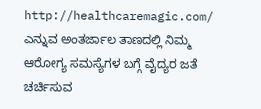http://healthcaremagic.com/ ಎನ್ನುವ ಅಂತರ್ಜಾಲ ತಾಣದಲ್ಲಿ ನಿಮ್ಮ ಆರೋಗ್ಯ ಸಮಸ್ಯೆಗಳ ಬಗ್ಗೆ ವೈದ್ಯರ ಜತೆ ಚರ್ಚಿಸುವ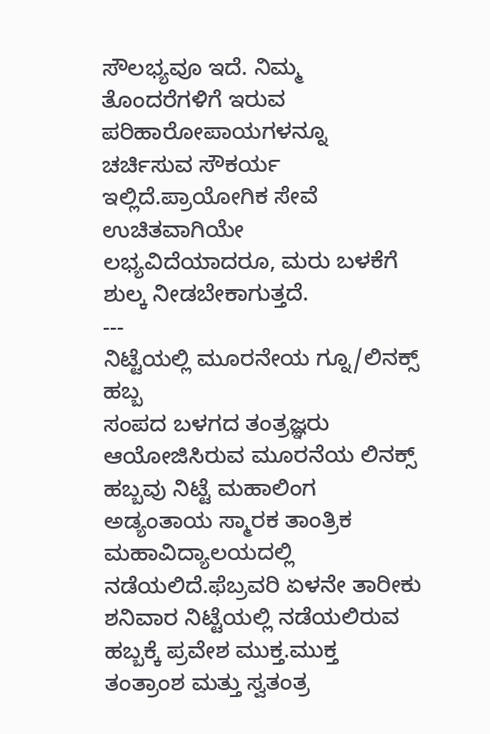ಸೌಲಭ್ಯವೂ ಇದೆ. ನಿಮ್ಮ ತೊಂದರೆಗಳಿಗೆ ಇರುವ ಪರಿಹಾರೋಪಾಯಗಳನ್ನೂ ಚರ್ಚಿಸುವ ಸೌಕರ್ಯ ಇಲ್ಲಿದೆ.ಪ್ರಾಯೋಗಿಕ ಸೇವೆ ಉಚಿತವಾಗಿಯೇ ಲಭ್ಯವಿದೆಯಾದರೂ, ಮರು ಬಳಕೆಗೆ ಶುಲ್ಕ ನೀಡಬೇಕಾಗುತ್ತದೆ.
---
ನಿಟ್ಟೆಯಲ್ಲಿ ಮೂರನೇಯ ಗ್ನೂ/ಲಿನಕ್ಸ್ ಹಬ್ಬ
ಸಂಪದ ಬಳಗದ ತಂತ್ರಜ್ಞರು ಆಯೋಜಿಸಿರುವ ಮೂರನೆಯ ಲಿನಕ್ಸ್ ಹಬ್ಬವು ನಿಟ್ಟೆ ಮಹಾಲಿಂಗ ಅಡ್ಯಂತಾಯ ಸ್ಮಾರಕ ತಾಂತ್ರಿಕ ಮಹಾವಿದ್ಯಾಲಯದಲ್ಲಿ ನಡೆಯಲಿದೆ.ಫೆಬ್ರವರಿ ಏಳನೇ ತಾರೀಕು ಶನಿವಾರ ನಿಟ್ಟೆಯಲ್ಲಿ ನಡೆಯಲಿರುವ ಹಬ್ಬಕ್ಕೆ ಪ್ರವೇಶ ಮುಕ್ತ.ಮುಕ್ತ ತಂತ್ರಾಂಶ ಮತ್ತು ಸ್ವತಂತ್ರ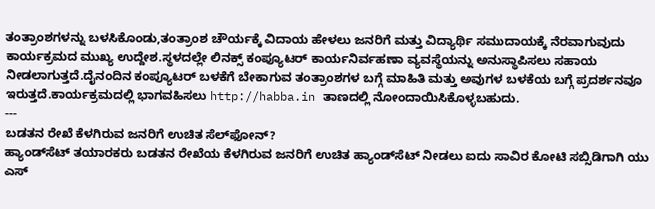ತಂತ್ರಾಂಶಗಳನ್ನು ಬಳಸಿಕೊಂಡು,ತಂತ್ರಾಂಶ ಚೌರ್ಯಕ್ಕೆ ವಿದಾಯ ಹೇಳಲು ಜನರಿಗೆ ಮತ್ತು ವಿದ್ಯಾರ್ಥಿ ಸಮುದಾಯಕ್ಕೆ ನೆರವಾಗುವುದು ಕಾರ್ಯಕ್ರಮದ ಮುಖ್ಯ ಉದ್ದೇಶ.ಸ್ಥಳದಲ್ಲೇ ಲಿನಕ್ಸ್ ಕಂಪ್ಯೂಟರ್ ಕಾರ್ಯನಿರ್ವಹಣಾ ವ್ಯವಸ್ಥೆಯನ್ನು ಅನುಸ್ಥಾಪಿಸಲು ಸಹಾಯ ನೀಡಲಾಗುತ್ತದೆ.ದೈನಂದಿನ ಕಂಪ್ಯೂಟರ್ ಬಳಕೆಗೆ ಬೇಕಾಗುವ ತಂತ್ರಾಂಶಗಳ ಬಗ್ಗೆ ಮಾಹಿತಿ ಮತ್ತು ಅವುಗಳ ಬಳಕೆಯ ಬಗ್ಗೆ ಪ್ರದರ್ಶನವೂ ಇರುತ್ತದೆ.ಕಾರ್ಯಕ್ರಮದಲ್ಲಿ ಭಾಗವಹಿಸಲು http://habba.in ತಾಣದಲ್ಲಿ ನೋಂದಾಯಿಸಿಕೊಳ್ಳಬಹುದು.
---
ಬಡತನ ರೇಖೆ ಕೆಳಗಿರುವ ಜನರಿಗೆ ಉಚಿತ ಸೆಲ್‌ಫೋನ್?
ಹ್ಯಾಂಡ್‌ಸೆಟ್ ತಯಾರಕರು ಬಡತನ ರೇಖೆಯ ಕೆಳಗಿರುವ ಜನರಿಗೆ ಉಚಿತ ಹ್ಯಾಂಡ್‌ಸೆಟ್ ನೀಡಲು ಐದು ಸಾವಿರ ಕೋಟಿ ಸಬ್ಸಿಡಿಗಾಗಿ ಯು ಎಸ್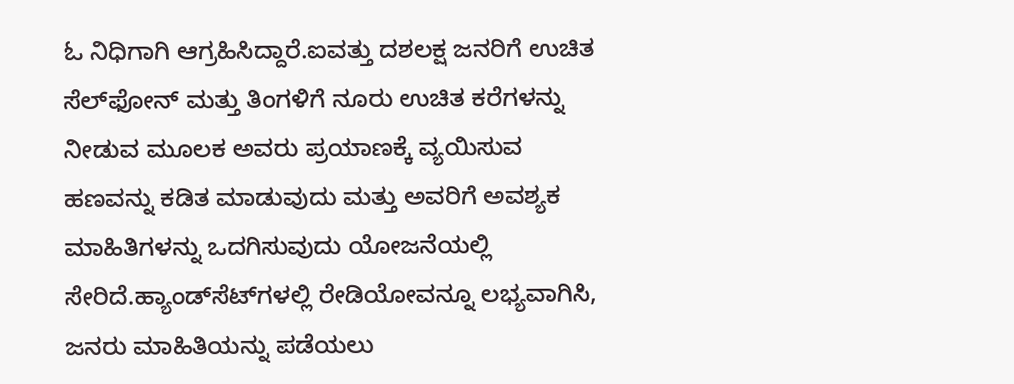ಓ ನಿಧಿಗಾಗಿ ಆಗ್ರಹಿಸಿದ್ದಾರೆ.ಐವತ್ತು ದಶಲಕ್ಷ ಜನರಿಗೆ ಉಚಿತ ಸೆಲ್‌ಫೋನ್ ಮತ್ತು ತಿಂಗಳಿಗೆ ನೂರು ಉಚಿತ ಕರೆಗಳನ್ನು ನೀಡುವ ಮೂಲಕ ಅವರು ಪ್ರಯಾಣಕ್ಕೆ ವ್ಯಯಿಸುವ ಹಣವನ್ನು ಕಡಿತ ಮಾಡುವುದು ಮತ್ತು ಅವರಿಗೆ ಅವಶ್ಯಕ ಮಾಹಿತಿಗಳನ್ನು ಒದಗಿಸುವುದು ಯೋಜನೆಯಲ್ಲಿ ಸೇರಿದೆ.ಹ್ಯಾಂಡ್‌ಸೆಟ್‍ಗಳಲ್ಲಿ ರೇಡಿಯೋವನ್ನೂ ಲಭ್ಯವಾಗಿಸಿ, ಜನರು ಮಾಹಿತಿಯನ್ನು ಪಡೆಯಲು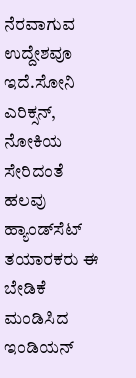ನೆರವಾಗುವ ಉದ್ದೇಶವೂ ಇದೆ.ಸೋನಿ ಎರಿಕ್ಸನ್, ನೋಕಿಯ ಸೇರಿದಂತೆ ಹಲವು ಹ್ಯಾಂಡ್‌ಸೆಟ್ ತಯಾರಕರು ಈ ಬೇಡಿಕೆ ಮಂಡಿಸಿದ ಇಂಡಿಯನ್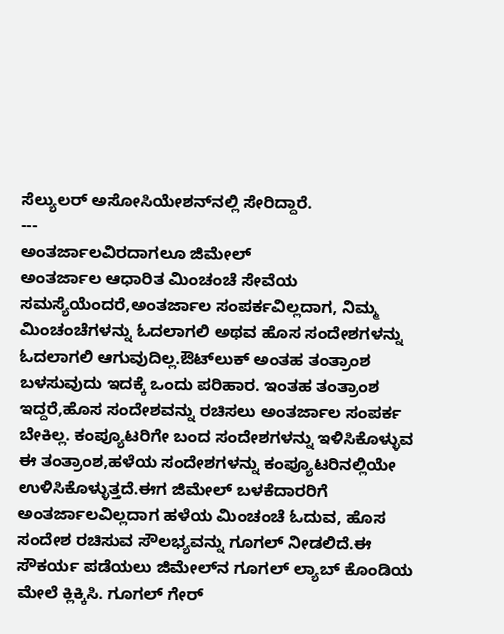ಸೆಲ್ಯುಲರ್ ಅಸೋಸಿಯೇಶನ್‌ನಲ್ಲಿ ಸೇರಿದ್ದಾರೆ.
---
ಅಂತರ್ಜಾಲವಿರದಾಗಲೂ ಜಿಮೇಲ್
ಅಂತರ್ಜಾಲ ಆಧಾರಿತ ಮಿಂಚಂಚೆ ಸೇವೆಯ ಸಮಸ್ಯೆಯೆಂದರೆ,ಅಂತರ್ಜಾಲ ಸಂಪರ್ಕವಿಲ್ಲದಾಗ, ನಿಮ್ಮ ಮಿಂಚಂಚೆಗಳನ್ನು ಓದಲಾಗಲಿ ಅಥವ ಹೊಸ ಸಂದೇಶಗಳನ್ನು ಓದಲಾಗಲಿ ಆಗುವುದಿಲ್ಲ.ಔಟ್‌ಲುಕ್ ಅಂತಹ ತಂತ್ರಾಂಶ ಬಳಸುವುದು ಇದಕ್ಕೆ ಒಂದು ಪರಿಹಾರ. ಇಂತಹ ತಂತ್ರಾಂಶ ಇದ್ದರೆ,ಹೊಸ ಸಂದೇಶವನ್ನು ರಚಿಸಲು ಅಂತರ್ಜಾಲ ಸಂಪರ್ಕ ಬೇಕಿಲ್ಲ. ಕಂಪ್ಯೂಟರಿಗೇ ಬಂದ ಸಂದೇಶಗಳನ್ನು ಇಳಿಸಿಕೊಳ್ಳುವ ಈ ತಂತ್ರಾಂಶ,ಹಳೆಯ ಸಂದೇಶಗಳನ್ನು ಕಂಪ್ಯೂಟರಿನಲ್ಲಿಯೇ ಉಳಿಸಿಕೊಳ್ಳುತ್ತದೆ.ಈಗ ಜಿಮೇಲ್ ಬಳಕೆದಾರರಿಗೆ ಅಂತರ್ಜಾಲವಿಲ್ಲದಾಗ ಹಳೆಯ ಮಿಂಚಂಚೆ ಓದುವ, ಹೊಸ ಸಂದೇಶ ರಚಿಸುವ ಸೌಲಭ್ಯವನ್ನು ಗೂಗಲ್ ನೀಡಲಿದೆ.ಈ ಸೌಕರ್ಯ ಪಡೆಯಲು ಜಿಮೇಲ್‌ನ ಗೂಗಲ್ ಲ್ಯಾಬ್ ಕೊಂಡಿಯ ಮೇಲೆ ಕ್ಲಿಕ್ಕಿಸಿ. ಗೂಗಲ್ ಗೇರ್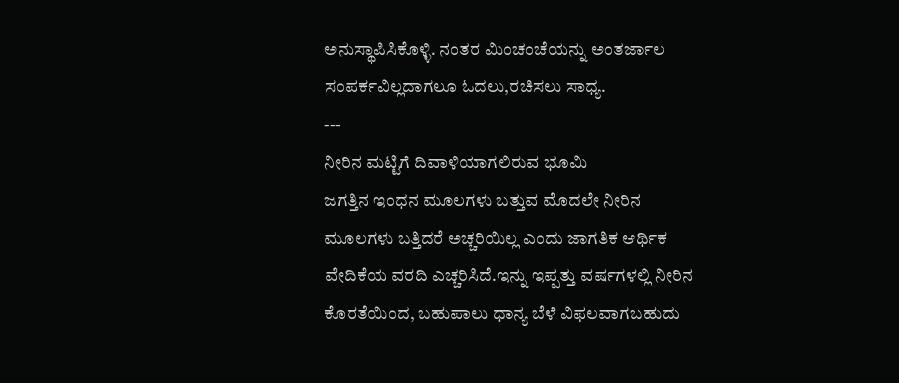ಅನುಸ್ಥಾಪಿಸಿಕೊಳ್ಳಿ. ನಂತರ ಮಿಂಚಂಚೆಯನ್ನು ಅಂತರ್ಜಾಲ ಸಂಪರ್ಕವಿಲ್ಲದಾಗಲೂ ಓದಲು,ರಚಿಸಲು ಸಾಧ್ಯ.
---
ನೀರಿನ ಮಟ್ಟಿಗೆ ದಿವಾಳಿಯಾಗಲಿರುವ ಭೂಮಿ
ಜಗತ್ತಿನ ಇಂಧನ ಮೂಲಗಳು ಬತ್ತುವ ಮೊದಲೇ ನೀರಿನ ಮೂಲಗಳು ಬತ್ತಿದರೆ ಅಚ್ಚರಿಯಿಲ್ಲ ಎಂದು ಜಾಗತಿಕ ಆರ್ಥಿಕ ವೇದಿಕೆಯ ವರದಿ ಎಚ್ಚರಿಸಿದೆ.ಇನ್ನು ಇಪ್ಪತ್ತು ವರ್ಷಗಳಲ್ಲಿ ನೀರಿನ ಕೊರತೆಯಿಂದ, ಬಹುಪಾಲು ಧಾನ್ಯ ಬೆಳೆ ವಿಫಲವಾಗಬಹುದು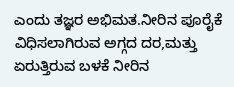ಎಂದು ತಜ್ಞರ ಅಭಿಮತ.ನೀರಿನ ಪೂರೈಕೆ ವಿಧಿಸಲಾಗಿರುವ ಅಗ್ಗದ ದರ,ಮತ್ತು ಏರುತ್ತಿರುವ ಬಳಕೆ ನೀರಿನ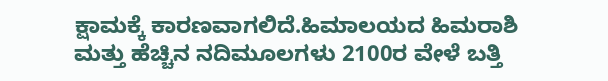ಕ್ಷಾಮಕ್ಕೆ ಕಾರಣವಾಗಲಿದೆ.ಹಿಮಾಲಯದ ಹಿಮರಾಶಿ ಮತ್ತು ಹೆಚ್ಚಿನ ನದಿಮೂಲಗಳು 2100ರ ವೇಳೆ ಬತ್ತಿ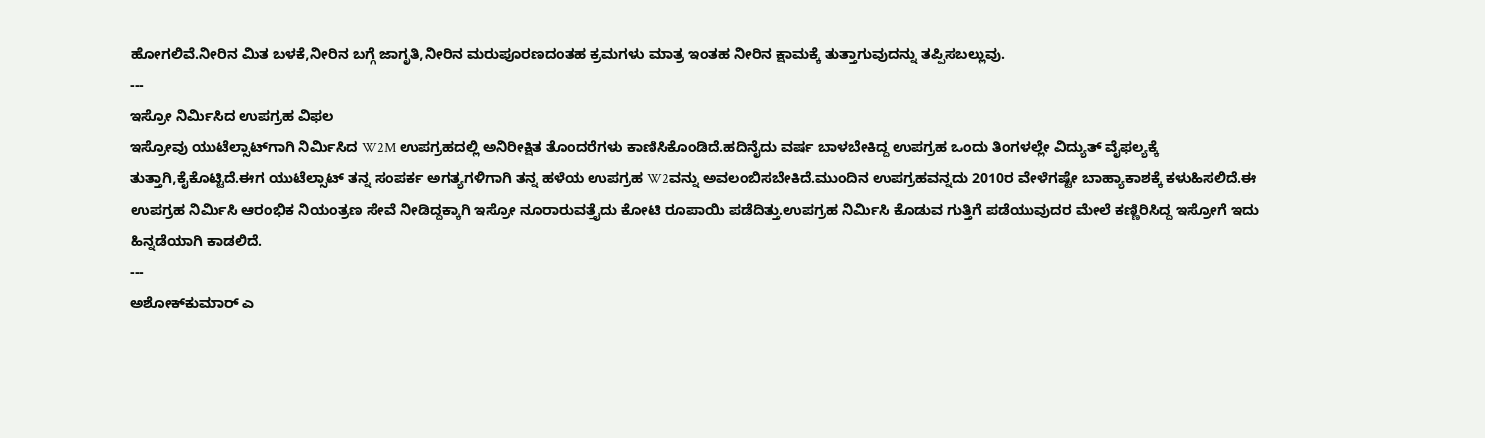ಹೋಗಲಿವೆ.ನೀರಿನ ಮಿತ ಬಳಕೆ,ನೀರಿನ ಬಗ್ಗೆ ಜಾಗೃತಿ,ನೀರಿನ ಮರುಪೂರಣದಂತಹ ಕ್ರಮಗಳು ಮಾತ್ರ ಇಂತಹ ನೀರಿನ ಕ್ಷಾಮಕ್ಕೆ ತುತ್ತಾಗುವುದನ್ನು ತಪ್ಪಿಸಬಲ್ಲುವು.
---
ಇಸ್ರೋ ನಿರ್ಮಿಸಿದ ಉಪಗ್ರಹ ವಿಫಲ
ಇಸ್ರೋವು ಯುಟೆಲ್ಸಾಟ್‌ಗಾಗಿ ನಿರ್ಮಿಸಿದ W2M ಉಪಗ್ರಹದಲ್ಲಿ ಅನಿರೀಕ್ಷಿತ ತೊಂದರೆಗಳು ಕಾಣಿಸಿಕೊಂಡಿದೆ.ಹದಿನೈದು ವರ್ಷ ಬಾಳಬೇಕಿದ್ದ ಉಪಗ್ರಹ ಒಂದು ತಿಂಗಳಲ್ಲೇ ವಿದ್ಯುತ್ ವೈಫಲ್ಯಕ್ಕೆ ತುತ್ತಾಗಿ,ಕೈಕೊಟ್ಟಿದೆ.ಈಗ ಯುಟೆಲ್ಸಾಟ್ ತನ್ನ ಸಂಪರ್ಕ ಅಗತ್ಯಗಳಿಗಾಗಿ ತನ್ನ ಹಳೆಯ ಉಪಗ್ರಹ W2ವನ್ನು ಅವಲಂಬಿಸಬೇಕಿದೆ.ಮುಂದಿನ ಉಪಗ್ರಹವನ್ನದು 2010ರ ವೇಳೆಗಷ್ಟೇ ಬಾಹ್ಯಾಕಾಶಕ್ಕೆ ಕಳುಹಿಸಲಿದೆ.ಈ ಉಪಗ್ರಹ ನಿರ್ಮಿಸಿ ಆರಂಭಿಕ ನಿಯಂತ್ರಣ ಸೇವೆ ನೀಡಿದ್ದಕ್ಕಾಗಿ ಇಸ್ರೋ ನೂರಾರುವತ್ತೈದು ಕೋಟಿ ರೂಪಾಯಿ ಪಡೆದಿತ್ತು.ಉಪಗ್ರಹ ನಿರ್ಮಿಸಿ ಕೊಡುವ ಗುತ್ತಿಗೆ ಪಡೆಯುವುದರ ಮೇಲೆ ಕಣ್ಣಿರಿಸಿದ್ದ ಇಸ್ರೋಗೆ ಇದು ಹಿನ್ನಡೆಯಾಗಿ ಕಾಡಲಿದೆ.
---
ಅಶೋಕ್‌ಕುಮಾರ್ ಎ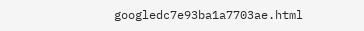googledc7e93ba1a7703ae.html